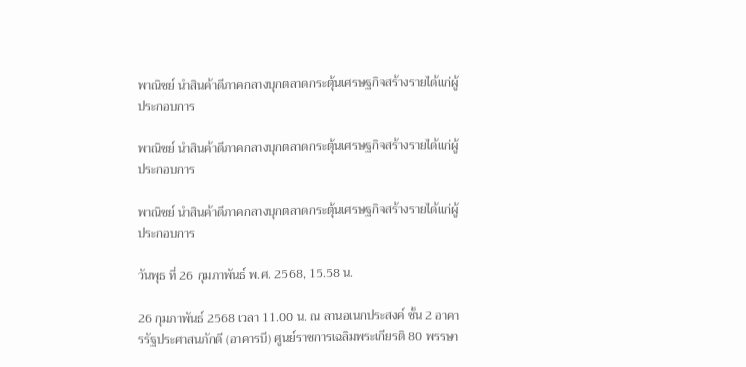พาณิชย์ นำสินค้าดีภาคกลางบุกตลาดกระตุ้นเศรษฐกิจสร้างรายได้แก่ผู้ประกอบการ

พาณิชย์ นำสินค้าดีภาคกลางบุกตลาดกระตุ้นเศรษฐกิจสร้างรายได้แก่ผู้ประกอบการ

พาณิชย์ นำสินค้าดีภาคกลางบุกตลาดกระตุ้นเศรษฐกิจสร้างรายได้แก่ผู้ประกอบการ

วันพุธ ที่ 26 กุมภาพันธ์ พ.ศ. 2568, 15.58 น.

26 กุมภาพันธ์ 2568 เวลา 11.00 น. ณ ลานอเนกประสงค์ ชั้น 2 อาคารรัฐประศาสนภักดี (อาคารบี) ศูนย์ราชการเฉลิมพระเกียรติ 80 พรรษา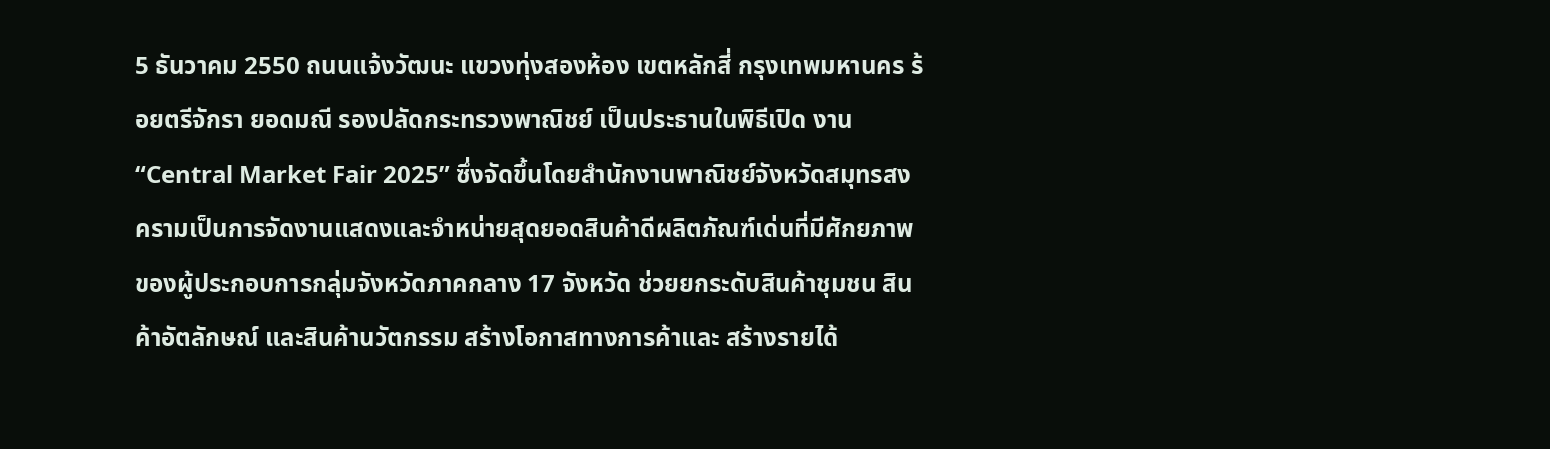5 ธันวาคม 2550 ถนนแจ้งวัฒนะ แขวงทุ่งสองห้อง เขตหลักสี่ กรุงเทพมหานคร ร้อยตรีจักรา ยอดมณี รองปลัดกระทรวงพาณิชย์ เป็นประธานในพิธีเปิด งาน “Central Market Fair 2025” ซึ่งจัดขึ้นโดยสำนักงานพาณิชย์จังหวัดสมุทรสงครามเป็นการจัดงานแสดงและจำหน่ายสุดยอดสินค้าดีผลิตภัณฑ์เด่นที่มีศักยภาพของผู้ประกอบการกลุ่มจังหวัดภาคกลาง 17 จังหวัด ช่วยยกระดับสินค้าชุมชน สินค้าอัตลักษณ์ และสินค้านวัตกรรม สร้างโอกาสทางการค้าและ สร้างรายได้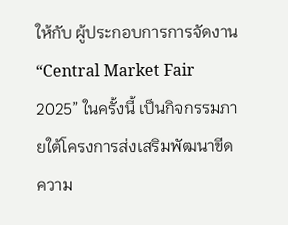ให้กับ ผู้ประกอบการการจัดงาน “Central Market Fair 2025” ในครั้งนี้ เป็นกิจกรรมภายใต้โครงการส่งเสริมพัฒนาขีด ความ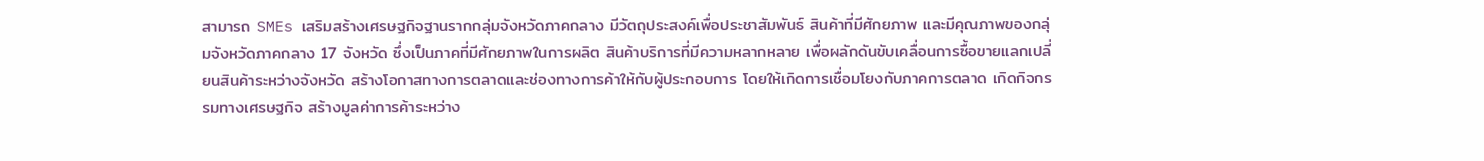สามารถ SMEs เสริมสร้างเศรษฐกิจฐานรากกลุ่มจังหวัดภาคกลาง มีวัตถุประสงค์เพื่อประชาสัมพันธ์ สินค้าที่มีศักยภาพ และมีคุณภาพของกลุ่มจังหวัดภาคกลาง 17 จังหวัด ซึ่งเป็นภาคที่มีศักยภาพในการผลิต สินค้าบริการที่มีความหลากหลาย เพื่อผลักดันขับเคลื่อนการซื้อขายแลกเปลี่ยนสินค้าระหว่างจังหวัด สร้างโอกาสทางการตลาดและช่องทางการค้าให้กับผู้ประกอบการ โดยให้เกิดการเชื่อมโยงกับภาคการตลาด เกิดกิจกรรมทางเศรษฐกิจ สร้างมูลค่าการค้าระหว่าง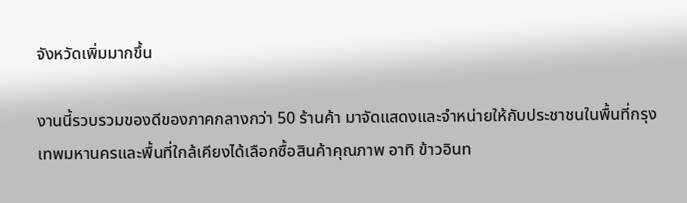จังหวัดเพิ่มมากขึ้น

งานนี้รวบรวมของดีของภาคกลางกว่า 50 ร้านค้า มาจัดแสดงและจำหน่ายให้กับประชาชนในพื้นที่กรุงเทพมหานครและพื้นที่ใกล้เคียงได้เลือกซื้อสินค้าคุณภาพ อาทิ ข้าวอินท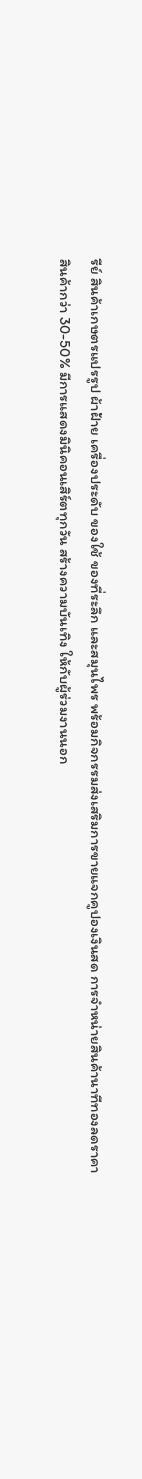รีย์ สินค้าเกษตรแปรรูป ผ้าฝ้าย เครื่องประดับ ของใช้ ของที่ระลึก และสมุนไพร พร้อมกิจกรรมส่งเสริมการขายแจกคูปองเงินสด การจำหน่ายสินค้านาทีทองลดราคาสินค้ากว่า 30-50% มีการแสดงมินิคอนเสิร์ตทุกวัน สร้างความบันเทิง ให้กับผู้ร่วมงานนอก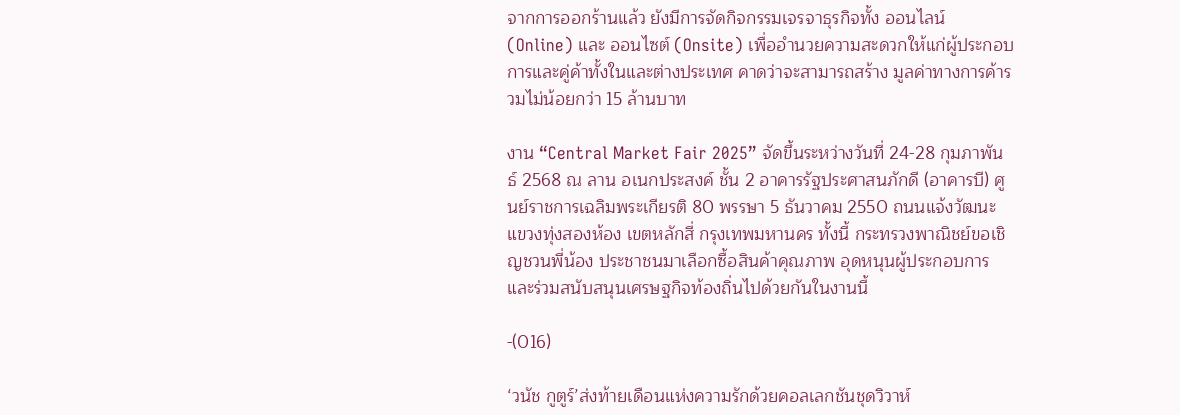จากการออกร้านแล้ว ยังมีการจัดกิจกรรมเจรจาธุรกิจทั้ง ออนไลน์ (Online) และ ออนไซต์ (Onsite) เพื่ออำนวยความสะดวกให้แก่ผู้ประกอบการและคู่ค้าทั้งในและต่างประเทศ คาดว่าจะสามารถสร้าง มูลค่าทางการค้ารวมไม่น้อยกว่า 15 ล้านบาท

งาน “Central Market Fair 2025” จัดขึ้นระหว่างวันที่ 24-28 กุมภาพันธ์ 2568 ณ ลาน อเนกประสงค์ ชั้น 2 อาคารรัฐประศาสนภักดี (อาคารบี) ศูนย์ราชการเฉลิมพระเกียรติ 80 พรรษา 5 ธันวาคม 2550 ถนนแจ้งวัฒนะ แขวงทุ่งสองห้อง เขตหลักสี่ กรุงเทพมหานคร ทั้งนี้ กระทรวงพาณิชย์ขอเชิญชวนพี่น้อง ประชาชนมาเลือกซื้อสินค้าคุณภาพ อุดหนุนผู้ประกอบการ และร่วมสนับสนุนเศรษฐกิจท้องถิ่นไปด้วยกันในงานนี้

-(016)

‘วนัช กูตูร์’ส่งท้ายเดือนแห่งความรักด้วยคอลเลกชันชุดวิวาห์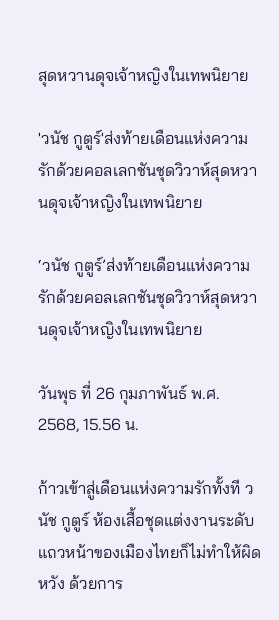สุดหวานดุจเจ้าหญิงในเทพนิยาย

'วนัช กูตูร์'ส่งท้ายเดือนแห่งความรักด้วยคอลเลกชันชุดวิวาห์สุดหวานดุจเจ้าหญิงในเทพนิยาย

‘วนัช กูตูร์’ส่งท้ายเดือนแห่งความรักด้วยคอลเลกชันชุดวิวาห์สุดหวานดุจเจ้าหญิงในเทพนิยาย

วันพุธ ที่ 26 กุมภาพันธ์ พ.ศ. 2568, 15.56 น.

ก้าวเข้าสู่เดือนแห่งความรักทั้งที วนัช กูตูร์ ห้องเสื้อชุดแต่งงานระดับแถวหน้าของเมืองไทยก็ไม่ทำให้ผิดหวัง ด้วยการ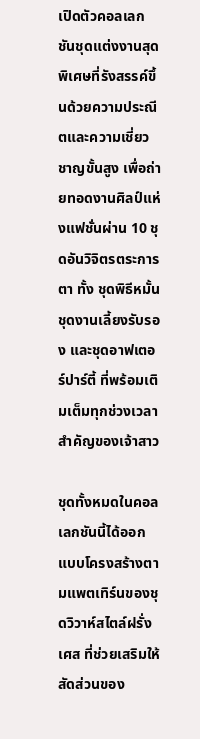เปิดตัวคอลเลกชันชุดแต่งงานสุดพิเศษที่รังสรรค์ขึ้นด้วยความประณีตและความเชี่ยวชาญขั้นสูง เพื่อถ่ายทอดงานศิลป์แห่งแฟชั่นผ่าน 10 ชุดอันวิจิตรตระการตา ทั้ง ชุดพิธีหมั้น ชุดงานเลี้ยงรับรอง และชุดอาฟเตอร์ปาร์ตี้ ที่พร้อมเติมเต็มทุกช่วงเวลาสำคัญของเจ้าสาว

ชุดทั้งหมดในคอลเลกชันนี้ได้ออกแบบโครงสร้างตามแพตเทิร์นของชุดวิวาห์สไตล์ฝรั่งเศส ที่ช่วยเสริมให้สัดส่วนของ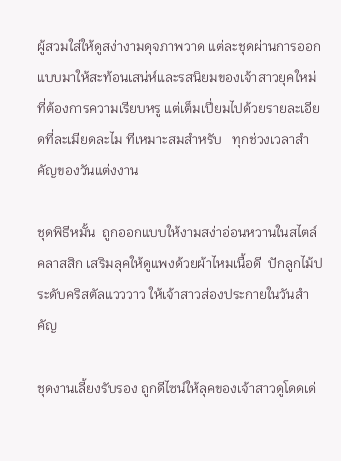ผู้สวมใส่ให้ดูสง่างามดุจภาพวาด แต่ละชุดผ่านการออกแบบมาให้สะท้อนเสน่ห์และรสนิยมของเจ้าสาวยุคใหม่ ที่ต้องการความเรียบหรู แต่เต็มเปี่ยมไปด้วยรายละเอียดที่ละเมียดละไม ทีเหมาะสมสำหรับ   ทุกช่วงเวลาสำคัญของวันแต่งงาน

ชุดพิธีหมั้น  ถูกออกแบบให้งามสง่าอ่อนหวานในสไตล์คลาสสิก เสริมลุคให้ดูแพงด้วยผ้าไหมเนื้อดี  ปักลูกไม้ประดับคริสตัลแวววาว ให้เจ้าสาวส่องประกายในวันสำคัญ

ชุดงานเลี้ยงรับรอง ถูกดีไซน์ให้ลุคของเจ้าสาวดูโดดเด่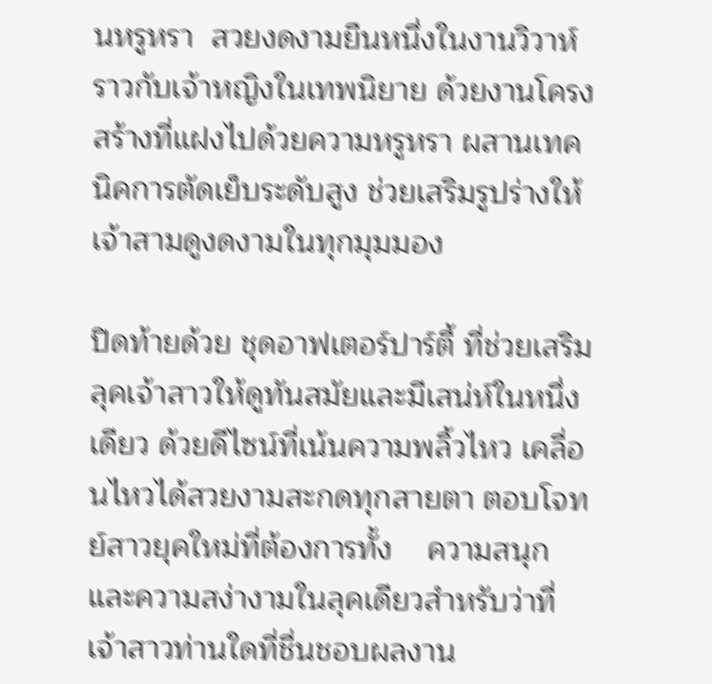นหรูหรา  สวยงดงามยืนหนึ่งในงานวิวาห์  ราวกับเจ้าหญิงในเทพนิยาย ด้วยงานโครงสร้างที่แฝงไปด้วยความหรูหรา ผสานเทคนิคการตัดเย็บระดับสูง ช่วยเสริมรูปร่างให้เจ้าสามดูงดงามในทุกมุมมอง

ปิดท้ายด้วย ชุดอาฟเตอร์ปาร์ตี้ ที่ช่วยเสริมลุคเจ้าสาวให้ดูทันสมัยและมีเสน่ห์ในหนึ่งเดียว ด้วยดีไซน์ที่เน้นความพลิ้วไหว เคลื่อนไหวได้สวยงามสะกดทุกสายตา ตอบโจทย์สาวยุคใหม่ที่ต้องการทั้ง    ความสนุกและความสง่างามในลุคเดียวสำหรับว่าที่เจ้าสาวท่านใดที่ชื่นชอบผลงาน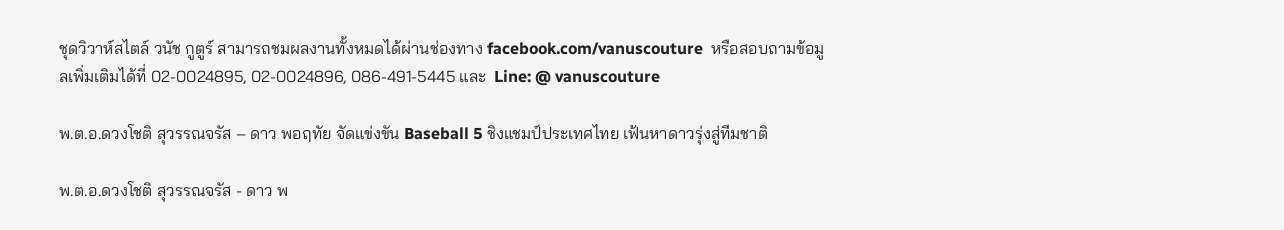ชุดวิวาห์สไตล์ วนัช กูตูร์ สามารถชมผลงานทั้งหมดได้ผ่านช่องทาง facebook.com/vanuscouture  หรือสอบถามข้อมูลเพิ่มเติมได้ที่ 02-0024895, 02-0024896, 086-491-5445 และ  Line: @ vanuscouture

พ.ต.อ.ดวงโชติ สุวรรณจรัส – ดาว พอฤทัย จัดแข่งขัน Baseball 5 ชิงแชมป์ประเทศไทย เฟ้นหาดาวรุ่งสู่ทีมชาติ

พ.ต.อ.ดวงโชติ สุวรรณจรัส - ดาว พ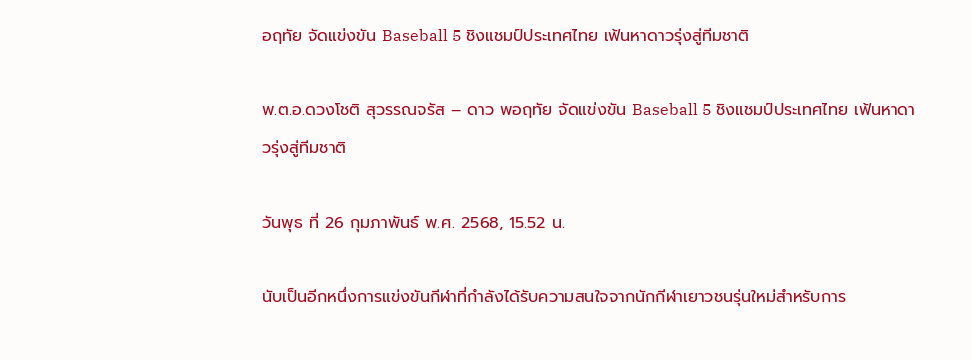อฤทัย จัดแข่งขัน Baseball 5 ชิงแชมป์ประเทศไทย เฟ้นหาดาวรุ่งสู่ทีมชาติ

พ.ต.อ.ดวงโชติ สุวรรณจรัส – ดาว พอฤทัย จัดแข่งขัน Baseball 5 ชิงแชมป์ประเทศไทย เฟ้นหาดาวรุ่งสู่ทีมชาติ

วันพุธ ที่ 26 กุมภาพันธ์ พ.ศ. 2568, 15.52 น.

นับเป็นอีกหนึ่งการแข่งขันกีฬาที่กำลังได้รับความสนใจจากนักกีฬาเยาวชนรุ่นใหม่สำหรับการ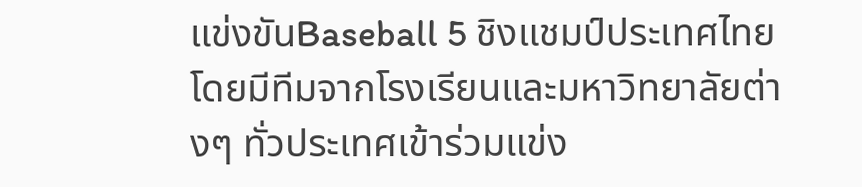แข่งขันBaseball 5 ชิงแชมป์ประเทศไทย โดยมีทีมจากโรงเรียนและมหาวิทยาลัยต่างๆ ทั่วประเทศเข้าร่วมแข่ง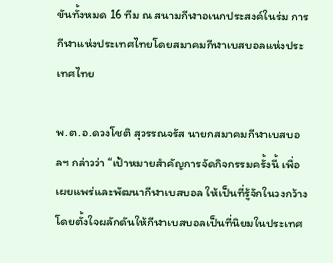ขันทั้งหมด 16 ทีม ณ สนามกีฬาอเนกประสงค์ในร่ม การกีฬาแห่งประเทศไทยโดยสมาคมกีฬาเบสบอลแห่งประเทศไทย

พ.ต.อ.ดวงโชติ สุวรรณจรัส นายกสมาคมกีฬาเบสบอลฯ กล่าวว่า “เป้าหมายสำคัญการจัดกิจกรรมครั้งนี้ เพื่อเผยแพร่และพัฒนากีฬาเบสบอล ให้เป็นที่รู้จักในวงกว้าง โดยตั้งใจผลักดันให้กีฬาเบสบอลเป็นที่นิยมในประเทศ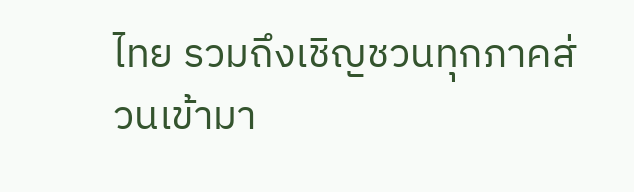ไทย รวมถึงเชิญชวนทุกภาคส่วนเข้ามา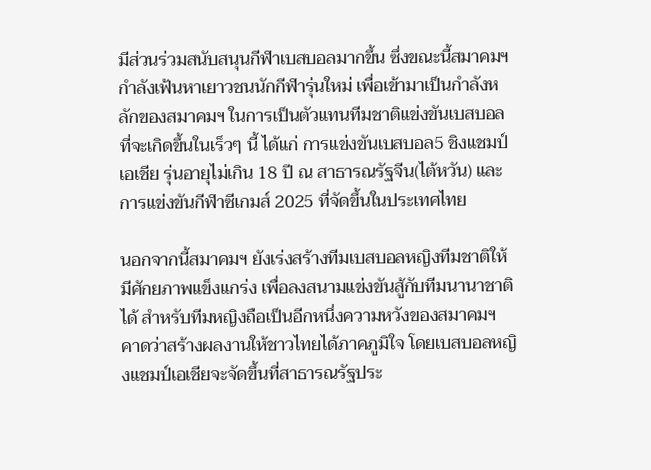มีส่วนร่วมสนับสนุนกีฬาเบสบอลมากขึ้น ซึ่งขณะนี้สมาคมฯ กำลังเฟ้นหาเยาวชนนักกีฬารุ่นใหม่ เพื่อเข้ามาเป็นกำลังหลักของสมาคมฯ ในการเป็นตัวแทนทีมชาติแข่งขันเบสบอลที่จะเกิดขึ้นในเร็วๆ นี้ ได้แก่ การแข่งขันเบสบอล5 ชิงแชมป์เอเชีย รุ่นอายุไม่เกิน 18 ปี ณ สาธารณรัฐจีน(ไต้หวัน) และการแข่งขันกีฬาซีเกมส์ 2025 ที่จัดขึ้นในประเทศไทย

นอกจากนี้สมาคมฯ ยังเร่งสร้างทีมเบสบอลหญิงทีมชาติให้มีศักยภาพแข็งแกร่ง เพื่อลงสนามแข่งขันสู้กับทีมนานาชาติได้ สำหรับทีมหญิงถือเป็นอีกหนึ่งความหวังของสมาคมฯ คาดว่าสร้างผลงานให้ชาวไทยได้ภาคภูมิใจ โดยเบสบอลหญิงแชมป์เอเชียจะจัดขึ้นที่สาธารณรัฐประ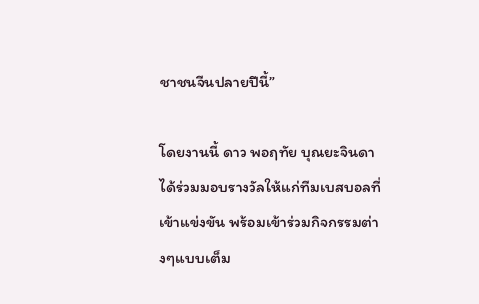ชาชนจีนปลายปีนี้”

โดยงานนี้ ดาว พอฤทัย บุณยะจินดา ได้ร่วมมอบรางวัลให้แก่ทีมเบสบอลที่เข้าแข่งขัน พร้อมเข้าร่วมกิจกรรมต่างๆแบบเต็ม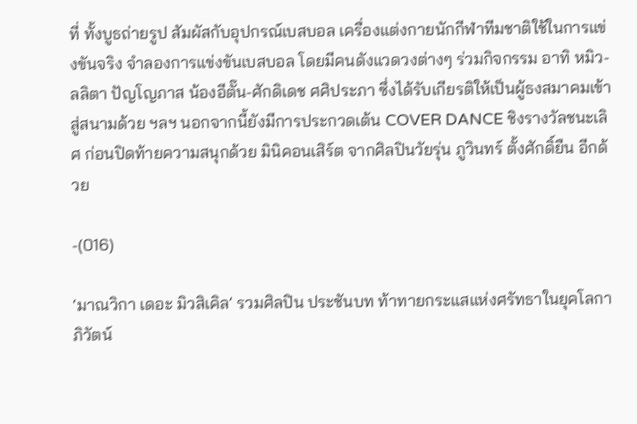ที่ ทั้งบูธถ่ายรูป สัมผัสกับอุปกรณ์เบสบอล เครื่องแต่งกายนักกีฬาทีมชาติใช้ในการแข่งขันจริง จำลองการแข่งขันเบสบอล โดยมีคนดังแวดวงต่างๆ ร่วมกิจกรรม อาทิ หมิว-ลลิตา ปัญโญภาส น้องอีตั๊น-ศักดิเดช ศศิประภา ซึ่งได้รับเกียรติให้เป็นผู้ธงสมาคมเข้าสู่สนามด้วย ฯลฯ นอกจากนี้ยังมีการประกวดเต้น COVER DANCE ชิงรางวัลชนะเลิศ ก่อนปิดท้ายความสนุกด้วย มินิคอนเสิร์ต จากศิลปินวัยรุ่น ภูวินทร์ ตั้งศักดิ์ยืน อีกด้วย

-(016)

‘มาณวิกา เดอะ มิวสิเคิล’ รวมศิลปิน ประชันบท ท้าทายกระแสแห่งศรัทธาในยุคโลกาภิวัตน์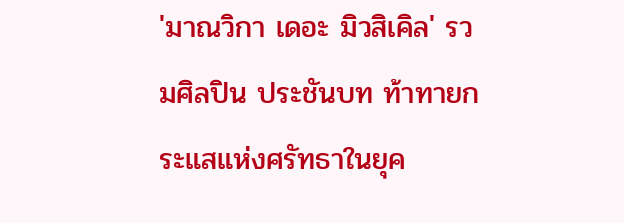'มาณวิกา เดอะ มิวสิเคิล' รวมศิลปิน ประชันบท ท้าทายกระแสแห่งศรัทธาในยุค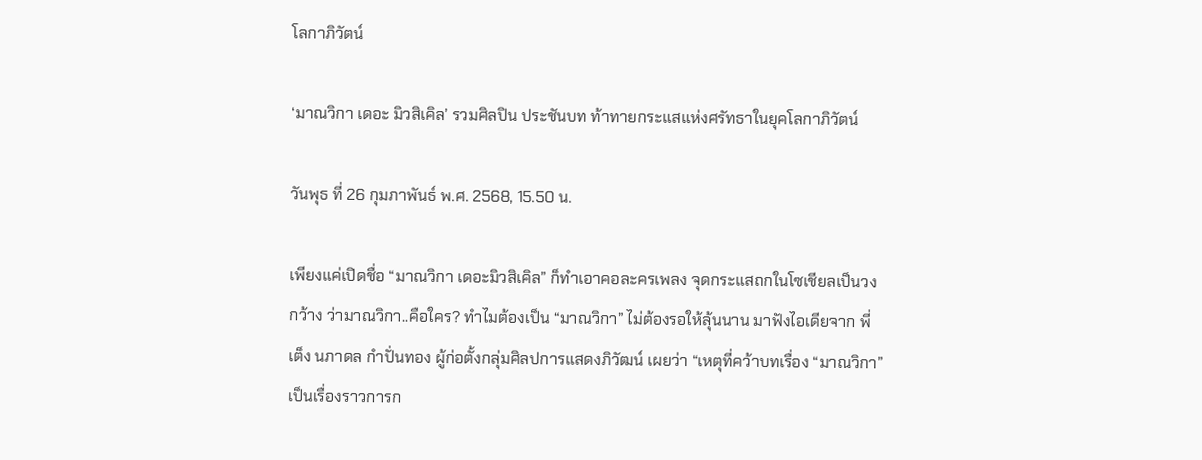โลกาภิวัตน์

‘มาณวิกา เดอะ มิวสิเคิล’ รวมศิลปิน ประชันบท ท้าทายกระแสแห่งศรัทธาในยุคโลกาภิวัตน์

วันพุธ ที่ 26 กุมภาพันธ์ พ.ศ. 2568, 15.50 น.

เพียงแค่เปิดชื่อ “มาณวิกา เดอะมิวสิเคิล” ก็ทำเอาคอละครเพลง จุดกระแสถกในโซเชียลเป็นวงกว้าง ว่ามาณวิกา..คือใคร? ทำไมต้องเป็น “มาณวิกา” ไม่ต้องรอให้ลุ้นนาน มาฟังไอเดียจาก พี่เต็ง นภาดล กำปั่นทอง ผู้ก่อตั้งกลุ่มศิลปการแสดงภิวัฒน์ เผยว่า “เหตุที่คว้าบทเรื่อง “มาณวิกา” เป็นเรื่องราวการก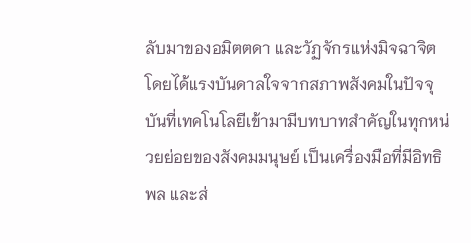ลับมาของอมิตตดา และวัฏจักรแห่งมิจฉาจิต โดยได้แรงบันดาลใจจากสภาพสังคมในปัจจุบันที่เทคโนโลยีเข้ามามีบทบาทสำคัญในทุกหน่วยย่อยของสังคมมนุษย์ เป็นเครื่องมือที่มีอิทธิพล และส่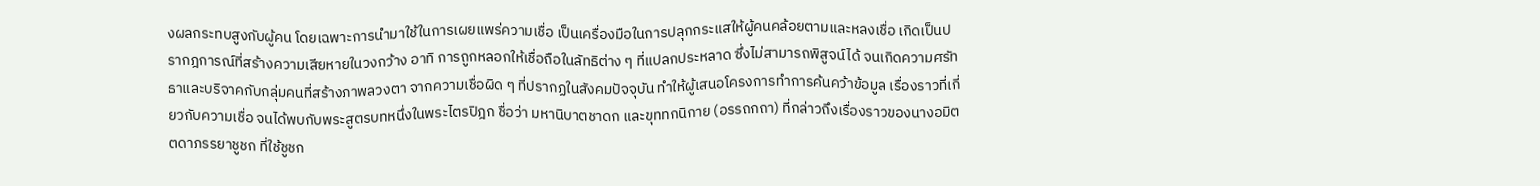งผลกระทบสูงกับผู้คน โดยเฉพาะการนำมาใช้ในการเผยแพร่ความเชื่อ เป็นเครื่องมือในการปลุกกระแสให้ผู้คนคล้อยตามและหลงเชื่อ เกิดเป็นปรากฎการณ์ที่สร้างความเสียหายในวงกว้าง อาทิ การถูกหลอกให้เชื่อถือในลัทธิต่าง ๆ ที่แปลกประหลาด ซึ่งไม่สามารถพิสูจน์ได้ จนเกิดความศรัทธาและบริจาคกับกลุ่มคนที่สร้างภาพลวงตา จากความเชื่อผิด ๆ ที่ปรากฏในสังคมปัจจุบัน ทำให้ผู้เสนอโครงการทำการค้นคว้าข้อมูล เรื่องราวที่เกี่ยวกับความเชื่อ จนได้พบกับพระสูตรบทหนึ่งในพระไตรปิฎก ชื่อว่า มหานิบาตชาดก และขุททกนิกาย (อรรถกถา) ที่กล่าวถึงเรื่องราวของนางอมิตตดาภรรยาชูชก ที่ใช้ชูชก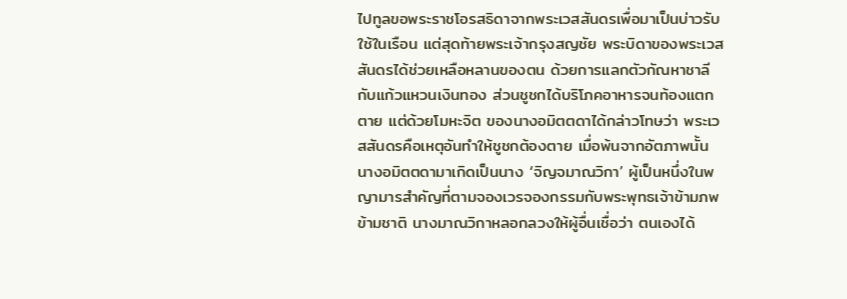ไปทูลขอพระราชโอรสธิดาจากพระเวสสันดรเพื่อมาเป็นบ่าวรับใช้ในเรือน แต่สุดท้ายพระเจ้ากรุงสญชัย พระบิดาของพระเวสสันดรได้ช่วยเหลือหลานของตน ด้วยการแลกตัวกัณหาชาลีกับแก้วแหวนเงินทอง ส่วนชูชกได้บริโภคอาหารจนท้องแตกตาย แต่ด้วยโมหะจิต ของนางอมิตตดาได้กล่าวโทษว่า พระเวสสันดรคือเหตุอันทำให้ชูชกต้องตาย เมื่อพ้นจากอัตภาพนั้น นางอมิตตดามาเกิดเป็นนาง ‘จิญจมาณวิกา’ ผู้เป็นหนึ่งในพญามารสำคัญที่ตามจองเวรจองกรรมกับพระพุทธเจ้าข้ามภพข้ามชาติ นางมาณวิกาหลอกลวงให้ผู้อื่นเชื่อว่า ตนเองได้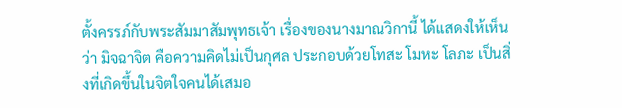ตั้งครรภ์กับพระสัมมาสัมพุทธเจ้า เรื่องของนางมาณวิกานี้ ได้แสดงให้เห็นว่า มิจฉาจิต คือความคิดไม่เป็นกุศล ประกอบด้วยโทสะ โมหะ โลภะ เป็นสิ่งที่เกิดขึ้นในจิตใจคนได้เสมอ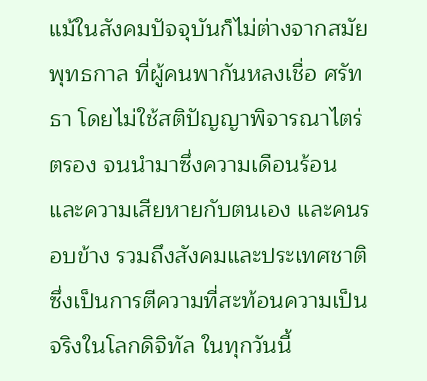แม้ในสังคมปัจจุบันก็ไม่ต่างจากสมัยพุทธกาล ที่ผู้คนพากันหลงเชื่อ ศรัทธา โดยไม่ใช้สติปัญญาพิจารณาไตร่ตรอง จนนำมาซึ่งความเดือนร้อน และความเสียหายกับตนเอง และคนรอบข้าง รวมถึงสังคมและประเทศชาติ ซึ่งเป็นการตีความที่สะท้อนความเป็นจริงในโลกดิจิทัล ในทุกวันนี้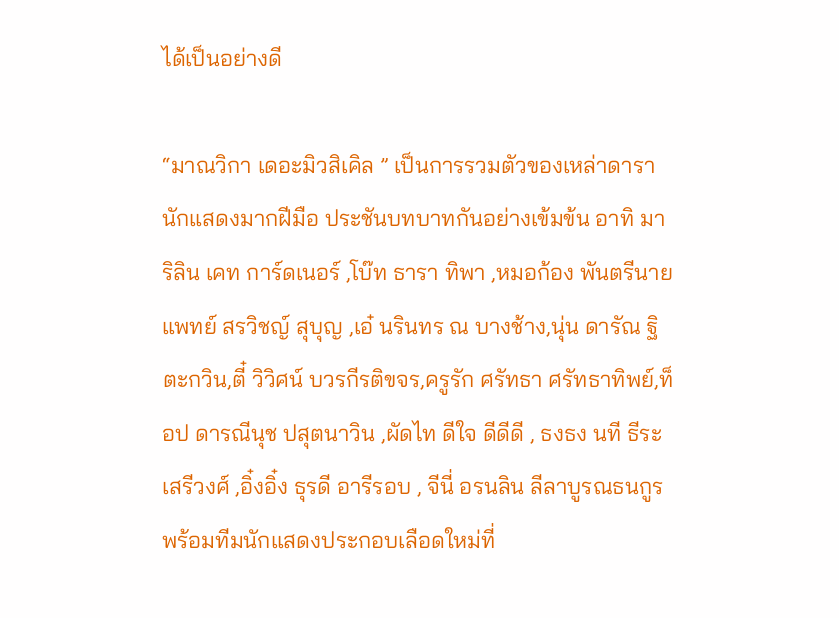ได้เป็นอย่างดี

“มาณวิกา เดอะมิวสิเคิล ” เป็นการรวมตัวของเหล่าดารานักแสดงมากฝีมือ ประชันบทบาทกันอย่างเข้มข้น อาทิ มาริลิน เคท การ์ดเนอร์ ,โบ๊ท ธารา ทิพา ,หมอก้อง พันตรีนายแพทย์ สรวิชญ์ สุบุญ ,เอ๋ นรินทร ณ บางช้าง,นุ่น ดารัณ ฐิตะกวิน,ตี๋ วิวิศน์ บวรกีรติขจร,ครูรัก ศรัทธา ศรัทธาทิพย์,ท็อป ดารณีนุช ปสุตนาวิน ,ผัดไท ดีใจ ดีดีดี , ธงธง นที ธีระเสรีวงศ์ ,อิ๋งอิ๋ง ธุรดี อารีรอบ , จีนี่ อรนลิน ลีลาบูรณธนกูร พร้อมทีมนักแสดงประกอบเลือดใหม่ที่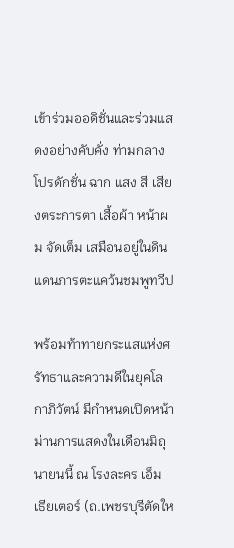เข้าร่วมออดิชั่นและร่วมแสดงอย่างคับคั่ง ท่ามกลางโปรดักชั่น ฉาก แสง สี เสียงตระการตา เสื้อผ้า หน้าผม จัดเต็ม เสมือนอยู่ในดินแดนภารตะแคว้นชมพูทวีป

พร้อมท้าทายกระแสแห่งศรัทธาและความดีในยุคโลกาภิวัตน์ มีกำหนดเปิดหน้าม่านการแสดงในเดือนมิถุนายนนี้ ณ โรงละคร เอ็ม เธียเตอร์ (ถ.เพชรบุรีตัดให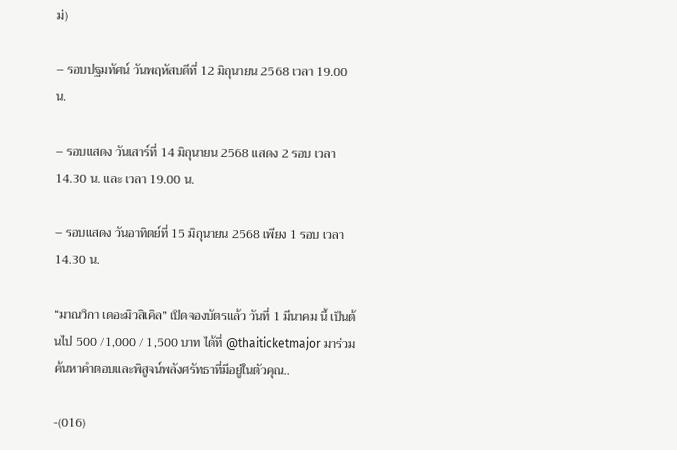ม่)

– รอบปฐมทัศน์ วันพฤหัสบดีที่ 12 มิถุนายน 2568 เวลา 19.00 น.

– รอบแสดง วันเสาร์ที่ 14 มิถุนายน 2568 แสดง 2 รอบ เวลา 14.30 น. และ เวลา 19.00 น.

– รอบแสดง วันอาทิตย์ที่ 15 มิถุนายน 2568 เพียง 1 รอบ เวลา 14.30 น.

“มาณวิกา เดอะมิวสิเคิล” เปิดจองบัตรแล้ว วันที่ 1 มีนาคม นี้ เป็นต้นไป 500 /1,000 / 1,500 บาท ได้ที่ @thaiticketmajor มาร่วมค้นหาคำตอบและพิสูจน์พลังศรัทธาที่มีอยู่ในตัวคุณ..

-(016)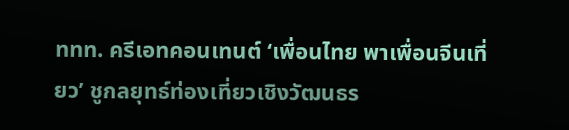ททท. ครีเอทคอนเทนต์ ‘เพื่อนไทย พาเพื่อนจีนเที่ยว’ ชูกลยุทธ์ท่องเที่ยวเชิงวัฒนธร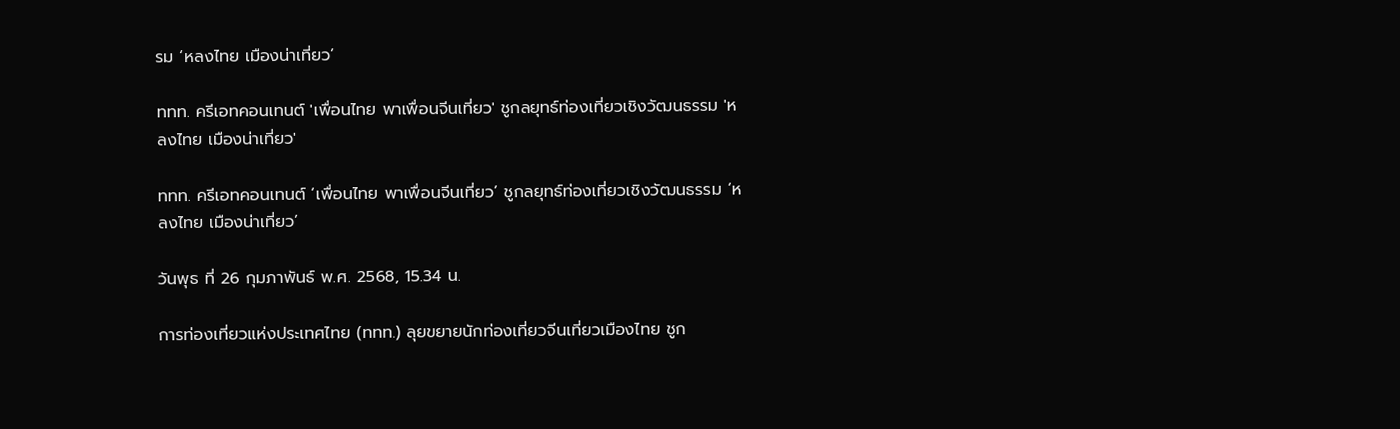รม ‘หลงไทย เมืองน่าเที่ยว’

ททท. ครีเอทคอนเทนต์ 'เพื่อนไทย พาเพื่อนจีนเที่ยว' ชูกลยุทธ์ท่องเที่ยวเชิงวัฒนธรรม 'หลงไทย เมืองน่าเที่ยว'

ททท. ครีเอทคอนเทนต์ ‘เพื่อนไทย พาเพื่อนจีนเที่ยว’ ชูกลยุทธ์ท่องเที่ยวเชิงวัฒนธรรม ‘หลงไทย เมืองน่าเที่ยว’

วันพุธ ที่ 26 กุมภาพันธ์ พ.ศ. 2568, 15.34 น.

การท่องเที่ยวแห่งประเทศไทย (ททท.) ลุยขยายนักท่องเที่ยวจีนเที่ยวเมืองไทย ชูก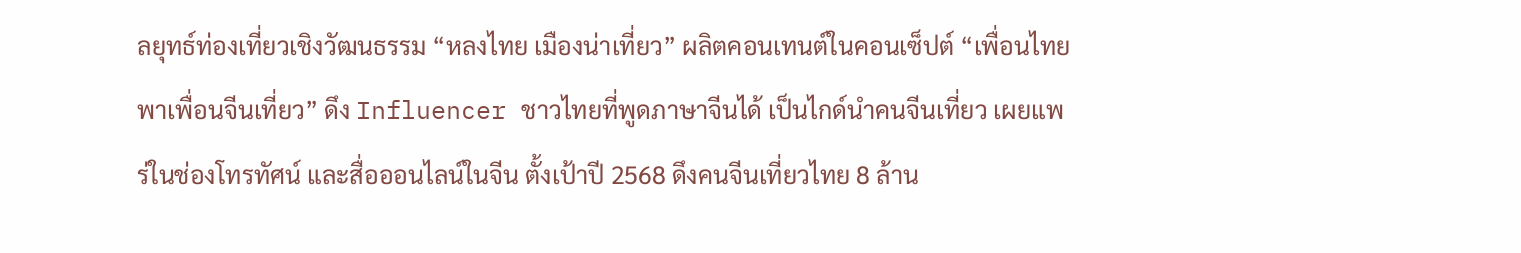ลยุทธ์ท่องเที่ยวเชิงวัฒนธรรม “หลงไทย เมืองน่าเที่ยว” ผลิตคอนเทนต์ในคอนเซ็ปต์ “เพื่อนไทย พาเพื่อนจีนเที่ยว” ดึง Influencer ชาวไทยที่พูดภาษาจีนได้ เป็นไกด์นำคนจีนเที่ยว เผยแพร่ในช่องโทรทัศน์ และสื่อออนไลน์ในจีน ตั้งเป้าปี 2568 ดึงคนจีนเที่ยวไทย 8 ล้าน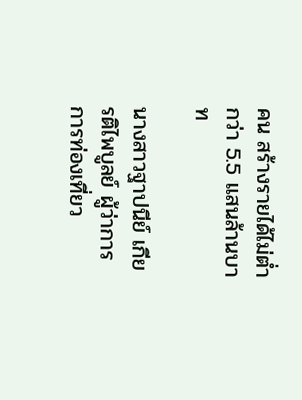คน สร้างรายได้ไม่ต่ำกว่า 5.5 แสนล้านบาท

นางสาวฐาปนีย์ เกียรติไพบูลย์ ผู้ว่าการการท่องเที่ยว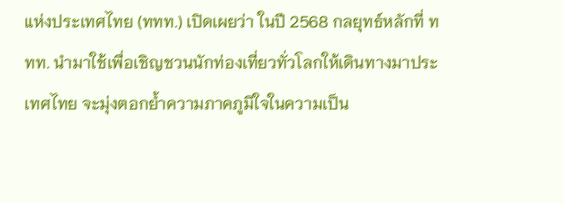แห่งประเทศไทย (ททท.) เปิดเผยว่า ในปี 2568 กลยุทธ์หลักที่ ททท. นำมาใช้เพื่อเชิญชวนนักท่องเที่ยวทั่วโลกให้เดินทางมาประเทศไทย จะมุ่งตอกย้ำความภาคภูมิใจในความเป็น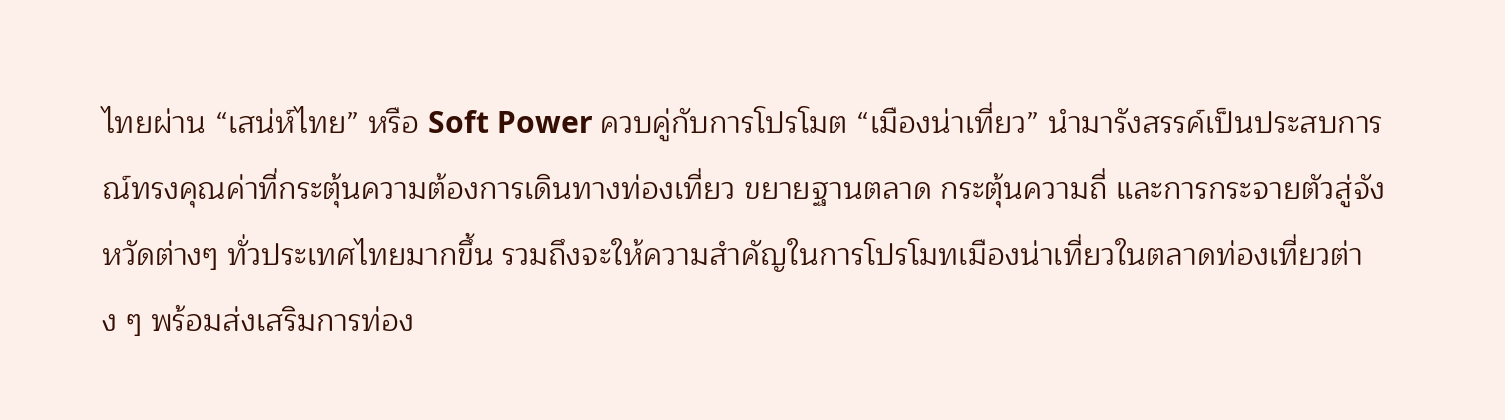ไทยผ่าน “เสน่ห์ไทย” หรือ Soft Power ควบคู่กับการโปรโมต “เมืองน่าเที่ยว” นำมารังสรรค์เป็นประสบการณ์ทรงคุณค่าที่กระตุ้นความต้องการเดินทางท่องเที่ยว ขยายฐานตลาด กระตุ้นความถี่ และการกระจายตัวสู่จังหวัดต่างๆ ทั่วประเทศไทยมากขึ้น รวมถึงจะให้ความสำคัญในการโปรโมทเมืองน่าเที่ยวในตลาดท่องเที่ยวต่าง ๆ พร้อมส่งเสริมการท่อง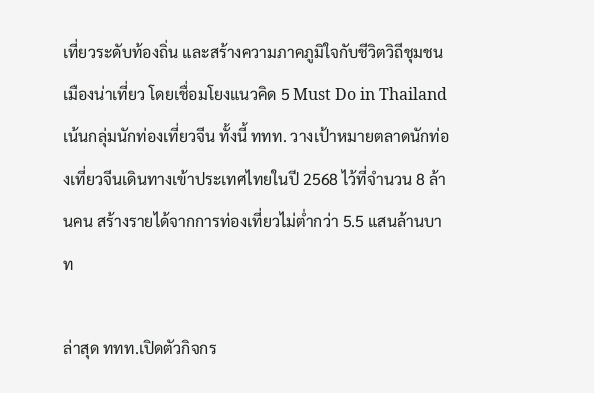เที่ยวระดับท้องถิ่น และสร้างความภาคภูมิใจกับชีวิตวิถีชุมชนเมืองน่าเที่ยว โดยเชื่อมโยงแนวคิด 5 Must Do in Thailand เน้นกลุ่มนักท่องเที่ยวจีน ทั้งนี้ ททท. วางเป้าหมายตลาดนักท่องเที่ยวจีนเดินทางเข้าประเทศไทยในปี 2568 ไว้ที่จำนวน 8 ล้านคน สร้างรายได้จากการท่องเที่ยวไม่ต่ำกว่า 5.5 แสนล้านบาท

ล่าสุด ททท.เปิดตัวกิจกร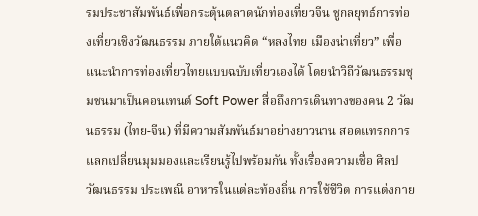รมประชาสัมพันธ์เพื่อกระตุ้นตลาดนักท่องเที่ยวจีน ชูกลยุทธ์การท่องเที่ยวเชิงวัฒนธรรม ภายใต้แนวคิด “หลงไทย เมืองน่าเที่ยว” เพื่อแนะนำการท่องเที่ยวไทยแบบฉบับเที่ยวเองได้ โดยนำวิถีวัฒนธรรมชุมชนมาเป็นคอนเทนต์ Soft Power สื่อถึงการเดินทางของคน 2 วัฒนธรรม (ไทย-จีน) ที่มีความสัมพันธ์มาอย่างยาวนาน สอดแทรกการแลกเปลี่ยนมุมมองและเรียนรู้ไปพร้อมกัน ทั้งเรื่องความเชื่อ ศิลปวัฒนธรรม ประเพณี อาหารในแต่ละท้องถิ่น การใช้ชีวิต การแต่งกาย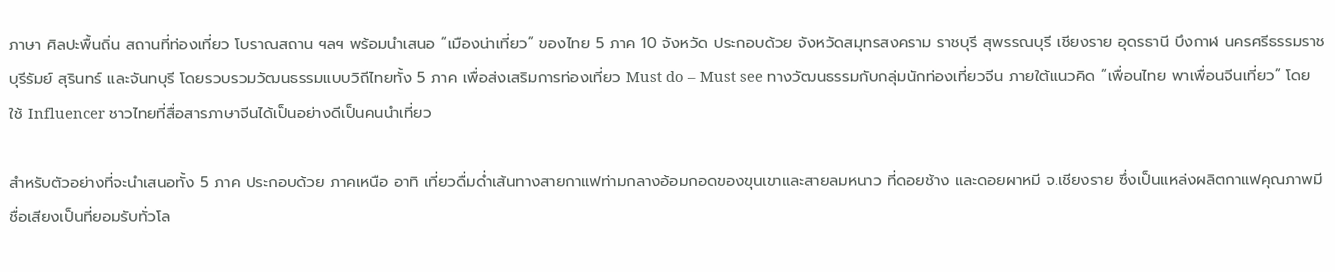ภาษา ศิลปะพื้นถิ่น สถานที่ท่องเที่ยว โบราณสถาน ฯลฯ พร้อมนำเสนอ “เมืองน่าเที่ยว” ของไทย 5 ภาค 10 จังหวัด ประกอบด้วย จังหวัดสมุทรสงคราม ราชบุรี สุพรรณบุรี เชียงราย อุดรธานี บึงกาฬ นครศรีธรรมราช บุรีรัมย์ สุรินทร์ และจันทบุรี โดยรวบรวมวัฒนธรรมแบบวิถีไทยทั้ง 5 ภาค เพื่อส่งเสริมการท่องเที่ยว Must do – Must see ทางวัฒนธรรมกับกลุ่มนักท่องเที่ยวจีน ภายใต้แนวคิด “เพื่อนไทย พาเพื่อนจีนเที่ยว” โดยใช้ Influencer ชาวไทยที่สื่อสารภาษาจีนได้เป็นอย่างดีเป็นคนนำเที่ยว

สำหรับตัวอย่างที่จะนำเสนอทั้ง 5 ภาค ประกอบด้วย ภาคเหนือ อาทิ เที่ยวดื่มด่ำเส้นทางสายกาแฟท่ามกลางอ้อมกอดของขุนเขาและสายลมหนาว ที่ดอยช้าง และดอยผาหมี จ.เชียงราย ซึ่งเป็นแหล่งผลิตกาแฟคุณภาพมีชื่อเสียงเป็นที่ยอมรับทั่วโล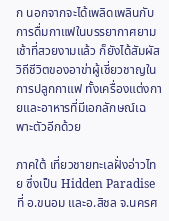ก นอกจากจะได้เพลิดเพลินกับการดื่มกาแฟในบรรยากาศยามเช้าที่สวยงามแล้ว ก็ยังได้สัมผัสวิถีชีวิตของอาข่าผู้เชี่ยวชาญในการปลูกกาแฟ ทั้งเครื่องแต่งกายและอาหารที่มีเอกลักษณ์เฉพาะตัวอีกด้วย

ภาคใต้ เที่ยวชายทะเลฝั่งอ่าวไทย ซึ่งเป็น Hidden Paradise ที่ อ.ขนอม และอ.สิชล จ.นครศ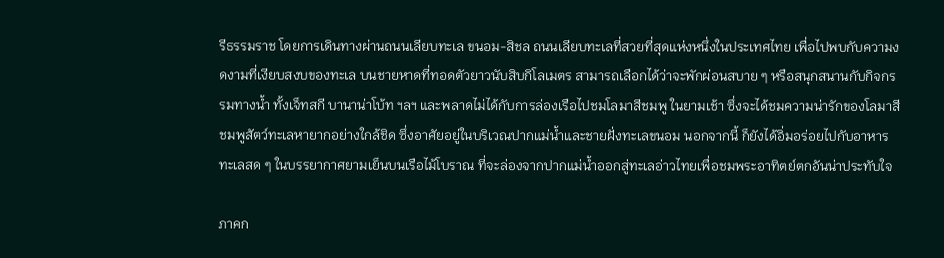รีธรรมราช โดยการเดินทางผ่านถนนเลียบทะเล ขนอม-สิชล ถนนเลียบทะเลที่สวยที่สุดแห่งหนึ่งในประเทศไทย เพื่อไปพบกับความงดงามที่เงียบสงบของทะเล บนชายหาดที่ทอดตัวยาวนับสิบกิโลเมตร สามารถเลือกได้ว่าจะพักผ่อนสบาย ๆ หรือสนุกสนานกับกิจกรรมทางน้ำ ทั้งเจ็ทสกี บานาน่าโบ้ท ฯลฯ และพลาดไม่ได้กับการล่องเรือไปชมโลมาสีชมพู ในยามเช้า ซึ่งจะได้ชมความน่ารักของโลมาสีชมพูสัตว์ทะเลหายากอย่างใกล้ชิด ซึ่งอาศัยอยู่ในบริเวณปากแม่น้ำและชายฝั่งทะเลขนอม นอกจากนี้ ก็ยังได้อิ่มอร่อยไปกับอาหารทะเลสด ๆ ในบรรยากาศยามเย็นบนเรือไม้โบราณ ที่จะล่องจากปากแม่น้ำออกสู่ทะเลอ่าวไทยเพื่อชมพระอาทิตย์ตกอันน่าประทับใจ

ภาคก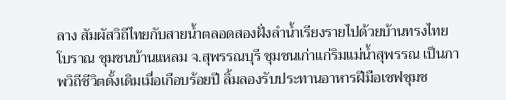ลาง สัมผัสวิถีไทยกับสายน้ำตลอดสองฝั่งลำน้ำเรียงรายไปด้วยบ้านทรงไทยโบราณ ชุมชนบ้านแหลม จ.สุพรรณบุรี ชุมชนเก่าแก่ริมแม่น้ำสุพรรณ เป็นภาพวิถีชีวิตดั้งเดิมเมื่อเกือบร้อยปี ลิ้มลองรับประทานอาหารฝีมือเชฟชุมช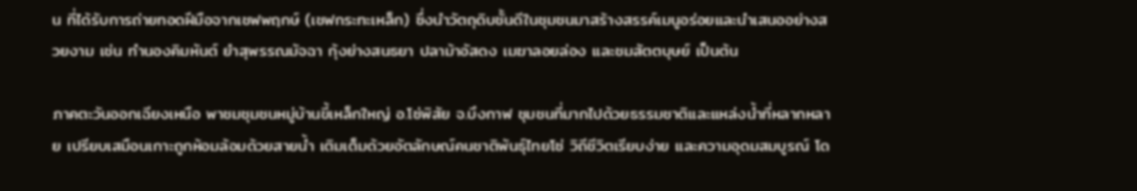น ที่ได้รับการถ่ายทอดฝีมือจากเชฟพฤกษ์ (เชฟกระทะเหล็ก) ซึ่งนำวัตถุดิบชั้นดีในชุมชนมาสร้างสรรค์เมนูอร่อยและนำเสนออย่างสวยงาม เช่น ทำนองคิมหันต์ ยำสุพรรณมัจฉา กุ้งย่างสนธยา ปลาม้าอัสดง เมฆาลอยล่อง และชมสัตตบุษย์ เป็นต้น

ภาคตะวันออกเฉียงเหนือ พาชมชุมชนหมู่บ้านขี้เหล็กใหญ่ อ.โซ่พิสัย จ.บึงกาฬ ชุมชนที่มากไปด้วยธรรมชาติและแหล่งน้ำที่หลากหลาย เปรียบเสมือนเกาะถูกห้อมล้อมด้วยสายน้ำ เติมเต็มด้วยอัตลักษณ์คนชาติพันธุ์ไทยโซ่ วิถีชีวิตเรียบง่าย และความอุดมสมบูรณ์ โด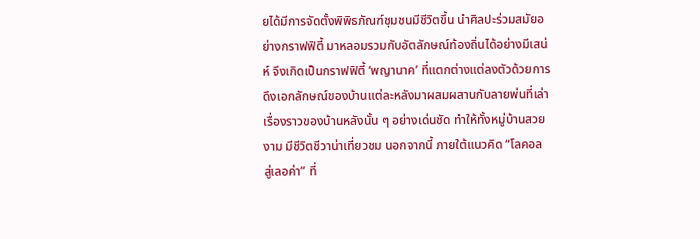ยได้มีการจัดตั้งพิพิธภัณฑ์ชุมชนมีชีวิตขึ้น นำศิลปะร่วมสมัยอย่างกราฟฟิตี้ มาหลอมรวมกับอัตลักษณ์ท้องถิ่นได้อย่างมีเสน่ห์ จึงเกิดเป็นกราฟฟิตี้ ‘พญานาค’ ที่แตกต่างแต่ลงตัวด้วยการดึงเอกลักษณ์ของบ้านแต่ละหลังมาผสมผสานกับลายพ่นที่เล่าเรื่องราวของบ้านหลังนั้น ๆ อย่างเด่นชัด ทำให้ทั้งหมู่บ้านสวยงาม มีชีวิตชีวาน่าเที่ยวชม นอกจากนี้ ภายใต้แนวคิด “โลคอล สู่เลอค่า” ที่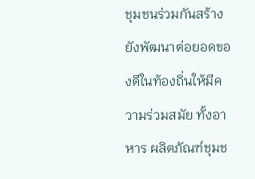ชุมชนร่วมกันสร้าง ยังพัฒนาต่อยอดของดีในท้องถิ่นให้มีความร่วมสมัย ทั้งอาหาร ผลิตภัณฑ์ชุมช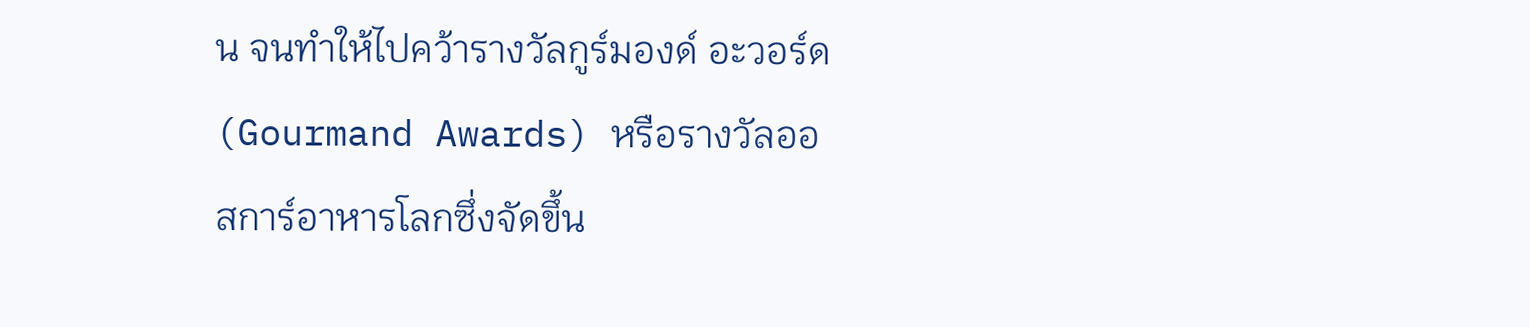น จนทำให้ไปคว้ารางวัลกูร์มองด์ อะวอร์ด (Gourmand Awards) หรือรางวัลออสการ์อาหารโลกซึ่งจัดขึ้น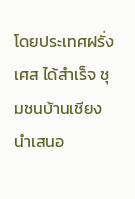โดยประเทศฝรั่งเศส ได้สำเร็จ ชุมชนบ้านเชียง นำเสนอ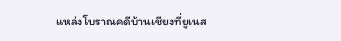แหล่งโบราณคดีบ้านเชียงที่ยูเนส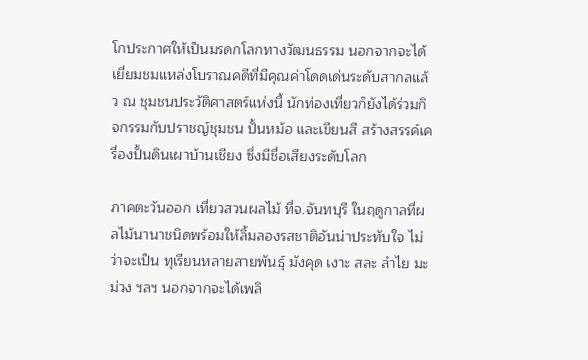โกประกาศให้เป็นมรดกโลกทางวัฒนธรรม นอกจากจะได้เยี่ยมชมแหล่งโบราณคดีที่มีคุณค่าโดดเด่นระดับสากลแล้ว ณ ชุมชนประวัติศาสตร์แห่งนี้ นักท่องเที่ยวก็ยังได้ร่วมกิจกรรมกับปราชญ์ชุมชน ปั้นหม้อ และเขียนสี สร้างสรรค์เครื่องปั้นดินเผาบ้านเชียง ซึ่งมีชื่อเสียงระดับโลก

ภาคตะวันออก เที่ยวสวนผลไม้ ที่จ.จันทบุรี ในฤดูกาลที่ผลไม้นานาชนิดพร้อมให้ลิ้มลองรสชาติอันน่าประทับใจ ไม่ว่าจะเป็น ทุเรียนหลายสายพันธุ์ มังคุด เงาะ สละ ลำไย มะม่วง ฯลฯ นอกจากจะได้เพลิ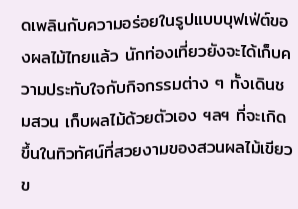ดเพลินกับความอร่อยในรูปแบบบุฟเฟ่ต์ของผลไม้ไทยแล้ว นักท่องเที่ยวยังจะได้เก็บความประทับใจกับกิจกรรมต่าง ๆ ทั้งเดินชมสวน เก็บผลไม้ด้วยตัวเอง ฯลฯ ที่จะเกิดขึ้นในทิวทัศน์ที่สวยงามของสวนผลไม้เขียวข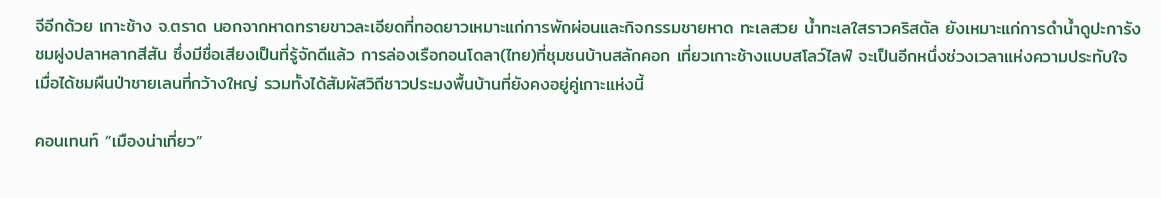จีอีกด้วย เกาะช้าง จ.ตราด นอกจากหาดทรายขาวละเอียดที่ทอดยาวเหมาะแก่การพักผ่อนและกิจกรรมชายหาด ทะเลสวย น้ำทะเลใสราวคริสตัล ยังเหมาะแก่การดำน้ำดูปะการัง ชมฝูงปลาหลากสีสัน ซึ่งมีชื่อเสียงเป็นที่รู้จักดีแล้ว การล่องเรือกอนโดลา(ไทย)ที่ชุมชนบ้านสลักคอก เที่ยวเกาะช้างแบบสโลว์ไลฟ์ จะเป็นอีกหนึ่งช่วงเวลาแห่งความประทับใจ เมื่อได้ชมผืนป่าชายเลนที่กว้างใหญ่ รวมทั้งได้สัมผัสวิถีชาวประมงพื้นบ้านที่ยังคงอยู่คู่เกาะแห่งนี้

คอนเทนท์ “เมืองน่าเที่ยว”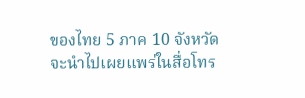ของไทย 5 ภาค 10 จังหวัด จะนำไปเผยแพร่ในสื่อโทร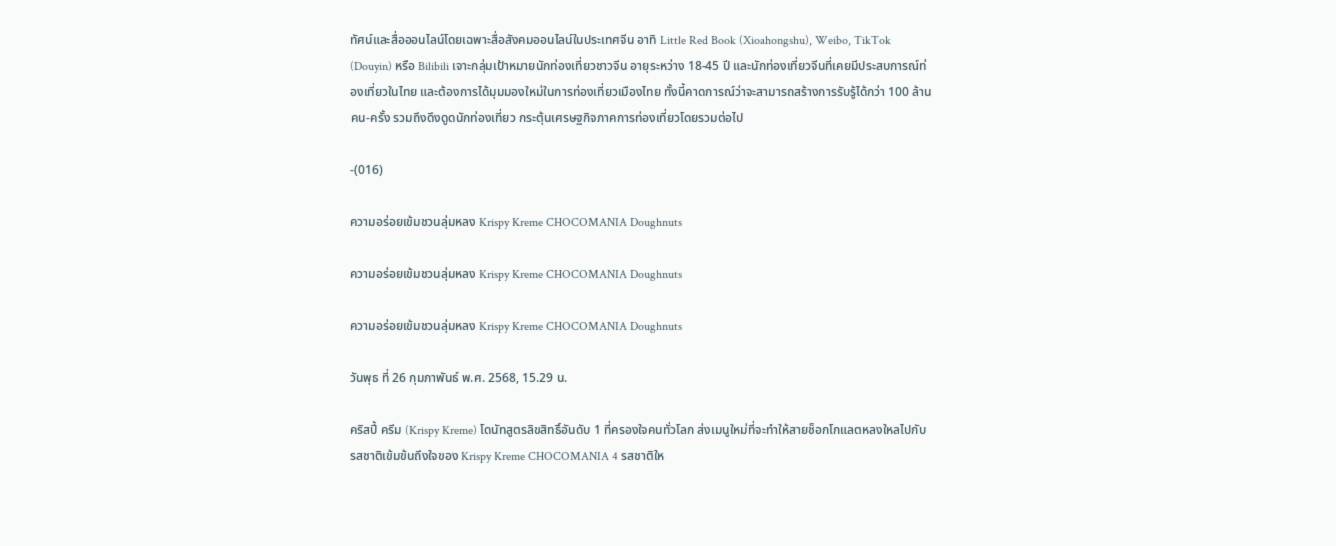ทัศน์และสื่อออนไลน์โดยเฉพาะสื่อสังคมออนไลน์ในประเทศจีน อาทิ Little Red Book (Xioahongshu), Weibo, TikTok (Douyin) หรือ Bilibili เจาะกลุ่มเป้าหมายนักท่องเที่ยวชาวจีน อายุระหว่าง 18-45 ปี และนักท่องเที่ยวจีนที่เคยมีประสบการณ์ท่องเที่ยวในไทย และต้องการได้มุมมองใหม่ในการท่องเที่ยวเมืองไทย ทั้งนี้คาดการณ์ว่าจะสามารถสร้างการรับรู้ได้กว่า 100 ล้านคน-ครั้ง รวมถึงดึงดูดนักท่องเที่ยว กระตุ้นเศรษฐกิจภาคการท่องเที่ยวโดยรวมต่อไป

-(016)

ความอร่อยเข้มชวนลุ่มหลง Krispy Kreme CHOCOMANIA Doughnuts

ความอร่อยเข้มชวนลุ่มหลง Krispy Kreme CHOCOMANIA Doughnuts

ความอร่อยเข้มชวนลุ่มหลง Krispy Kreme CHOCOMANIA Doughnuts

วันพุธ ที่ 26 กุมภาพันธ์ พ.ศ. 2568, 15.29 น.

คริสปี้ ครีม (Krispy Kreme) โดนัทสูตรลิขสิทธิ์อันดับ 1 ที่ครองใจคนทั่วโลก ส่งเมนูใหม่ที่จะทำให้สายช็อกโกแลตหลงใหลไปกับรสชาติเข้มข้นถึงใจของ Krispy Kreme CHOCOMANIA 4 รสชาติให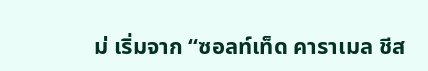ม่ เริ่มจาก “ซอลท์เท็ด คาราเมล ชีส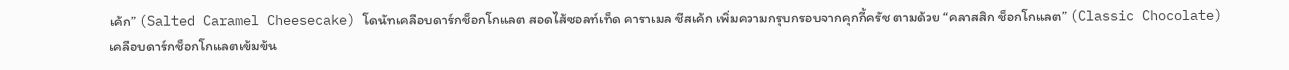เค้ก” (Salted Caramel Cheesecake) โดนัทเคลือบดาร์กช็อกโกแลต สอดไส้ซอลท์เท็ด คาราเมล ชีสเค้ก เพิ่มความกรุบกรอบจากคุกกี้ครัช ตามด้วย “คลาสสิก ช็อกโกแลต” (Classic Chocolate) เคลือบดาร์กช็อกโกแลตเข้มข้น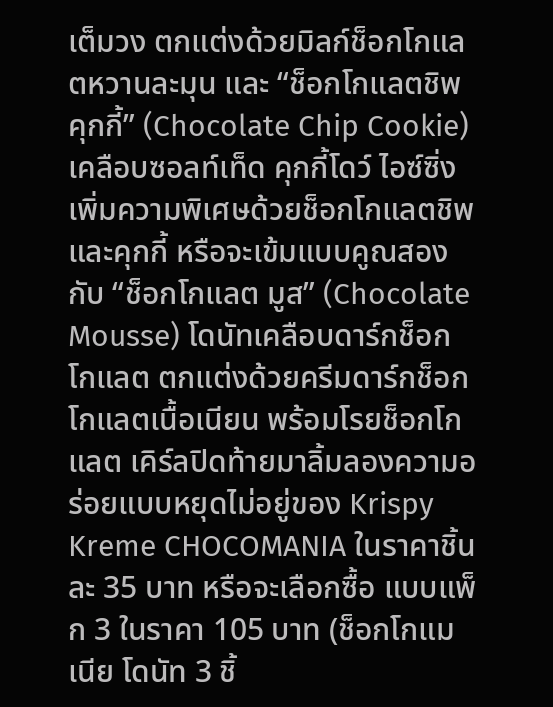เต็มวง ตกแต่งด้วยมิลก์ช็อกโกแลตหวานละมุน และ “ช็อกโกแลตชิพ คุกกี้” (Chocolate Chip Cookie) เคลือบซอลท์เท็ด คุกกี้โดว์ ไอซ์ซิ่ง เพิ่มความพิเศษด้วยช็อกโกแลตชิพและคุกกี้ หรือจะเข้มแบบคูณสองกับ “ช็อกโกแลต มูส” (Chocolate Mousse) โดนัทเคลือบดาร์กช็อกโกแลต ตกแต่งด้วยครีมดาร์กช็อกโกแลตเนื้อเนียน พร้อมโรยช็อกโกแลต เคิร์ลปิดท้ายมาลิ้มลองความอร่อยแบบหยุดไม่อยู่ของ Krispy Kreme CHOCOMANIA ในราคาชิ้นละ 35 บาท หรือจะเลือกซื้อ แบบแพ็ก 3 ในราคา 105 บาท (ช็อกโกแมเนีย โดนัท 3 ชิ้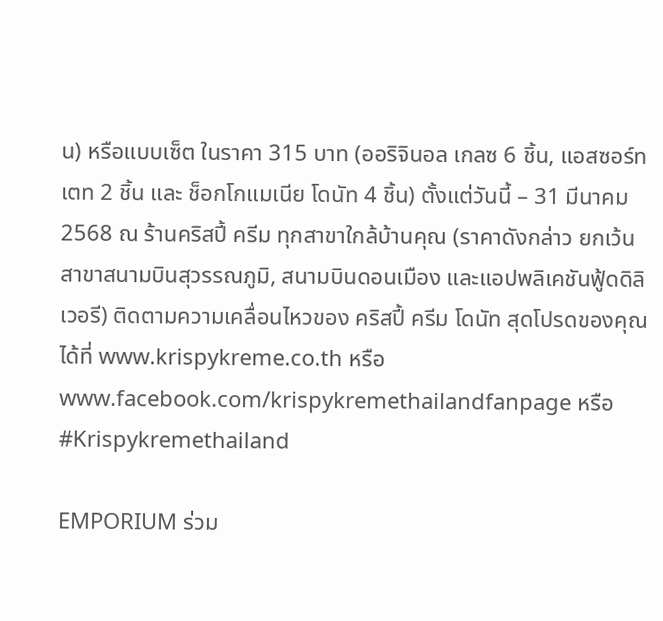น) หรือแบบเซ็ต ในราคา 315 บาท (ออริจินอล เกลซ 6 ชิ้น, แอสซอร์ทเตท 2 ชิ้น และ ช็อกโกแมเนีย โดนัท 4 ชิ้น) ตั้งแต่วันนี้ – 31 มีนาคม 2568 ณ ร้านคริสปี้ ครีม ทุกสาขาใกล้บ้านคุณ (ราคาดังกล่าว ยกเว้น สาขาสนามบินสุวรรณภูมิ, สนามบินดอนเมือง และแอปพลิเคชันฟู้ดดิลิเวอรี) ติดตามความเคลื่อนไหวของ คริสปี้ ครีม โดนัท สุดโปรดของคุณได้ที่ www.krispykreme.co.th หรือ www.facebook.com/krispykremethailandfanpage หรือ #Krispykremethailand

EMPORIUM ร่วม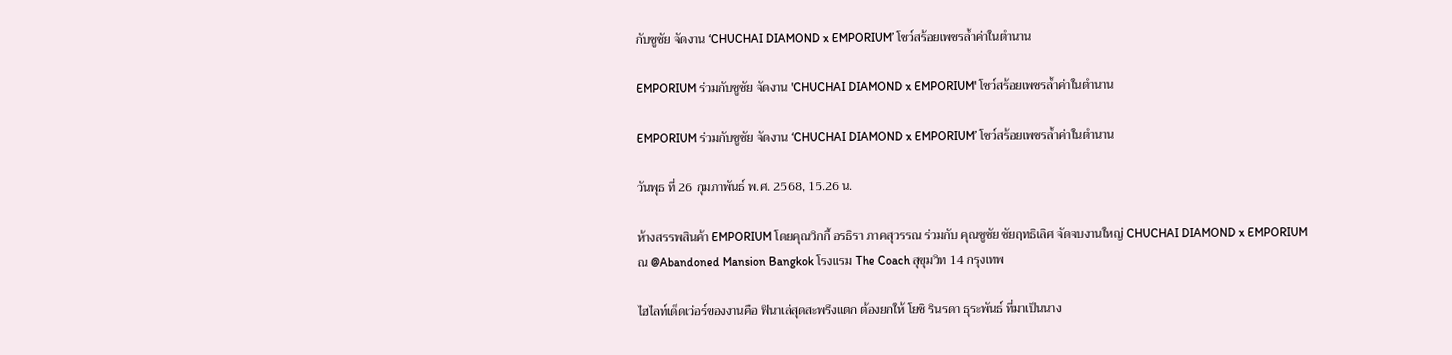กับชูชัย จัดงาน ‘CHUCHAI DIAMOND x EMPORIUM’ โชว์สร้อยเพชรล้ำค่าในตำนาน

EMPORIUM ร่วมกับชูชัย จัดงาน 'CHUCHAI DIAMOND x EMPORIUM' โชว์สร้อยเพชรล้ำค่าในตำนาน

EMPORIUM ร่วมกับชูชัย จัดงาน ‘CHUCHAI DIAMOND x EMPORIUM’ โชว์สร้อยเพชรล้ำค่าในตำนาน

วันพุธ ที่ 26 กุมภาพันธ์ พ.ศ. 2568, 15.26 น.

ห้างสรรพสินค้า EMPORIUM โดยคุณวิกกี้ อรธิรา ภาคสุวรรณ ร่วมกับ คุณชูชัย ชัยฤทธิเลิศ จัดจบงานใหญ่ CHUCHAI DIAMOND x EMPORIUM ณ @Abandoned Mansion Bangkok โรงแรม The Coach สุขุมวิท 14 กรุงเทพ

ไฮไลท์เด็ดเว่อร์ของงานคือ ฟินาเล่สุดสะพรึงแตก ต้องยกให้ โยชิ รินรดา ธุระพันธ์ ที่มาเป็นนาง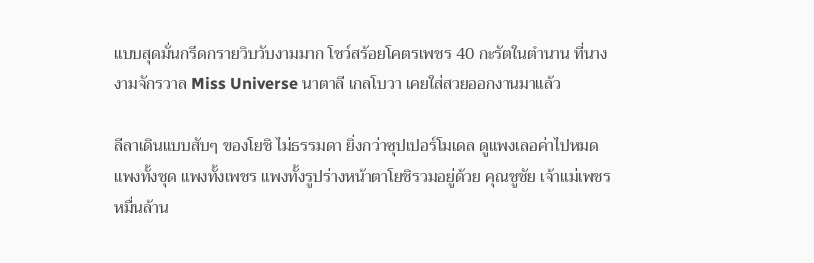แบบสุดมั่นกรีดกรายวิบวับงามมาก โชว์สร้อยโคตรเพชร 40 กะรัตในตำนาน ที่นางงามจักรวาล Miss Universe นาตาลี เกลโบวา เคยใส่สวยออกงานมาแล้ว

ลีลาเดินแบบสับๆ ของโยชิ ไม่ธรรมดา ยิ่งกว่าซุปเปอร์โมเดล ดูแพงเลอค่าไปหมด แพงทั้งชุด แพงทั้งเพชร แพงทั้งรูปร่างหน้าตาโยชิรวมอยู่ด้วย คุณชูชัย เจ้าแม่เพชรหมื่นล้าน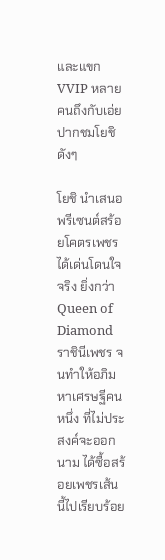และแขก VVIP หลายคนถึงกับเอ่ยปากชมโยชิดังๆ

โยชิ นำเสนอพรีเซนต์สร้อยโคตรเพชรได้เด่นโดนใจจริง ยิ่งกว่า Queen of Diamond ราชินีเพชร จนทำให้อภิมหาเศรษฐีคนหนึ่ง ที่ไม่ประสงค์จะออกนาม ได้ซื้อสร้อยเพชรเส้นนี้ไปเรียบร้อย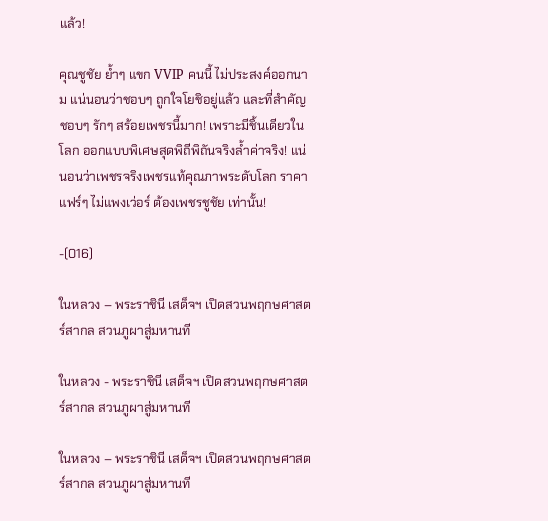แล้ว!

คุณชูชัย ย้ำๆ แขก VVIP คนนี้ ไม่ประสงค์ออกนาม แน่นอนว่าชอบๆ ถูกใจโยชิอยู่แล้ว และที่สำคัญชอบๆ รักๆ สร้อยเพชรนี้มาก! เพราะมีชิ้นเดียวในโลก ออกแบบพิเศษสุดพิถีพิถันจริงล้ำค่าจริง! แน่นอนว่าเพชรจริงเพชรแท้คุณภาพระดับโลก ราคาแฟร์ๆ ไม่แพงเว่อร์ ต้องเพชรชูชัย เท่านั้น!

-(016)

ในหลวง – พระราชินี เสด็จฯ เปิดสวนพฤกษศาสตร์สากล สวนภูผาสู่มหานที

ในหลวง - พระราชินี เสด็จฯ เปิดสวนพฤกษศาสตร์สากล สวนภูผาสู่มหานที

ในหลวง – พระราชินี เสด็จฯ เปิดสวนพฤกษศาสตร์สากล สวนภูผาสู่มหานที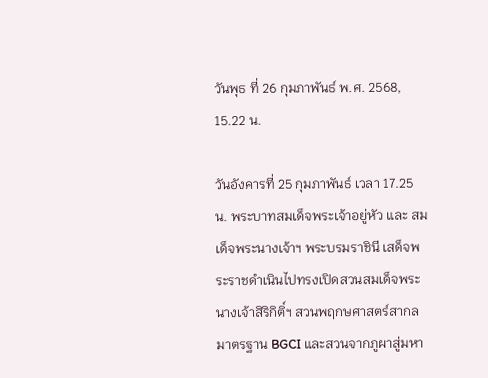วันพุธ ที่ 26 กุมภาพันธ์ พ.ศ. 2568, 15.22 น.

วันอังคารที่ 25 กุมภาพันธ์ เวลา 17.25 น. พระบาทสมเด็จพระเจ้าอยู่หัว และ สมเด็จพระนางเจ้าฯ พระบรมราชินี เสด็จพระราชดำเนินไปทรงเปิดสวนสมเด็จพระนางเจ้าสิริกิติ์ฯ สวนพฤกษศาสตร์สากล มาตรฐาน BGCI และสวนจากภูผาสู่มหา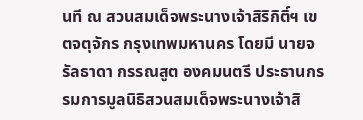นที ณ สวนสมเด็จพระนางเจ้าสิริกิติ์ฯ เขตจตุจักร กรุงเทพมหานคร โดยมี นายจรัลธาดา กรรณสูต องคมนตรี ประธานกรรมการมูลนิธิสวนสมเด็จพระนางเจ้าสิ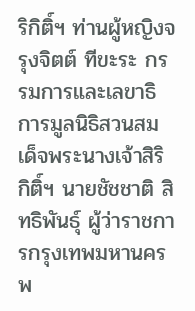ริกิติ์ฯ ท่านผู้หญิงจรุงจิตต์ ทีขะระ กรรมการและเลขาธิการมูลนิธิสวนสมเด็จพระนางเจ้าสิริกิติ์ฯ นายชัชชาติ สิทธิพันธุ์ ผู้ว่าราชการกรุงเทพมหานคร พ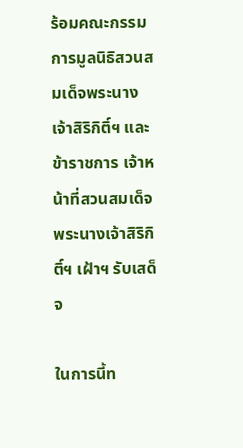ร้อมคณะกรรมการมูลนิธิสวนสมเด็จพระนางเจ้าสิริกิติ์ฯ และข้าราชการ เจ้าหน้าที่สวนสมเด็จพระนางเจ้าสิริกิติ์ฯ เฝ้าฯ รับเสด็จ

ในการนี้ท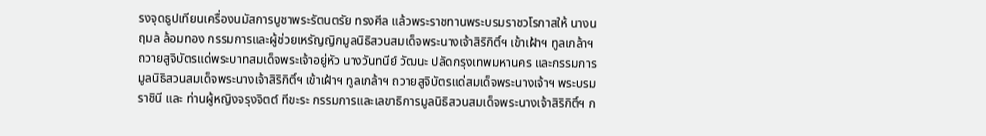รงจุดธูปเทียนเครื่องนมัสการบูชาพระรัตนตรัย ทรงศีล แล้วพระราชทานพระบรมราชวโรกาสให้ นางนฤมล ล้อมทอง กรรมการและผู้ช่วยเหรัญญิกมูลนิธิสวนสมเด็จพระนางเจ้าสิริกิติ์ฯ เข้าเฝ้าฯ ทูลเกล้าฯ ถวายสูจิบัตรแด่พระบาทสมเด็จพระเจ้าอยู่หัว นางวันทนีย์ วัฒนะ ปลัดกรุงเทพมหานคร และกรรมการมูลนิธิสวนสมเด็จพระนางเจ้าสิริกิติ์ฯ เข้าเฝ้าฯ ทูลเกล้าฯ ถวายสูจิบัตรแด่สมเด็จพระนางเจ้าฯ พระบรมราชินี และ ท่านผู้หญิงจรุงจิตต์ ทีขะระ กรรมการและเลขาธิการมูลนิธิสวนสมเด็จพระนางเจ้าสิริกิติ์ฯ ก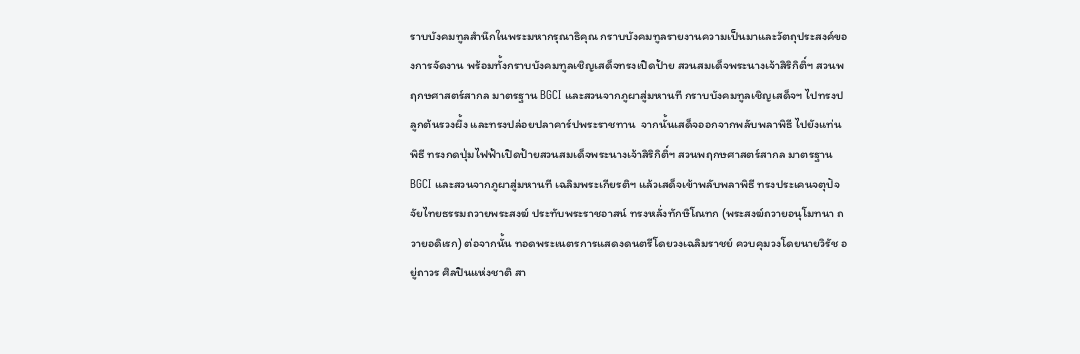ราบบังคมทูลสำนึกในพระมหากรุณาธิคุณ กราบบังคมทูลรายงานความเป็นมาและวัตถุประสงค์ของการจัดงาน พร้อมทั้งกราบบังคมทูลเชิญเสด็จทรงเปิดป้าย สวนสมเด็จพระนางเจ้าสิริกิติ์ฯ สวนพฤกษศาสตร์สากล มาตรฐาน BGCI และสวนจากภูผาสู่มหานที กราบบังคมทูลเชิญเสด็จฯ ไปทรงปลูกต้นรวงผึ้ง และทรงปล่อยปลาคาร์ปพระราชทาน  จากนั้นเสด็จออกจากพลับพลาพิธี ไปยังแท่นพิธี ทรงกดปุ่มไฟฟ้าเปิดป้ายสวนสมเด็จพระนางเจ้าสิริกิติ์ฯ สวนพฤกษศาสตร์สากล มาตรฐาน BGCI และสวนจากภูผาสู่มหานที เฉลิมพระเกียรติฯ แล้วเสด็จเข้าพลับพลาพิธี ทรงประเคนจตุปัจจัยไทยธรรมถวายพระสงฆ์ ประทับพระราชอาสน์ ทรงหลั่งทักษิโณทก (พระสงฆ์ถวายอนุโมทนา ถวายอดิเรก) ต่อจากนั้น ทอดพระเนตรการแสดงดนตรีโดยวงเฉลิมราชย์ ควบคุมวงโดยนายวิรัช อยู่ถาวร ศิลปินแห่งชาติ สา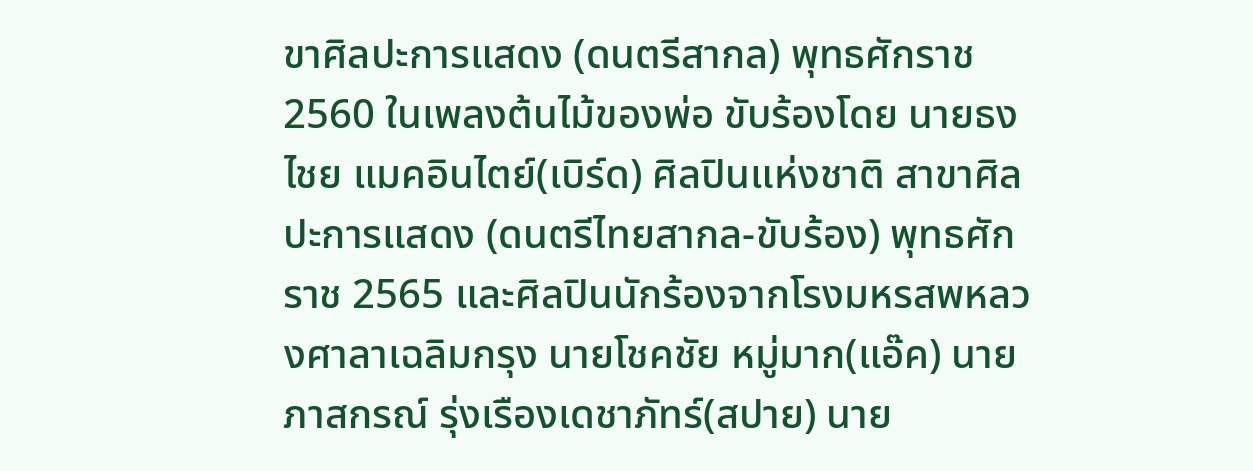ขาศิลปะการแสดง (ดนตรีสากล) พุทธศักราช 2560 ในเพลงต้นไม้ของพ่อ ขับร้องโดย นายธงไชย แมคอินไตย์(เบิร์ด) ศิลปินแห่งชาติ สาขาศิลปะการแสดง (ดนตรีไทยสากล-ขับร้อง) พุทธศักราช 2565 และศิลปินนักร้องจากโรงมหรสพหลวงศาลาเฉลิมกรุง นายโชคชัย หมู่มาก(แอ๊ค) นายภาสกรณ์ รุ่งเรืองเดชาภัทร์(สปาย) นาย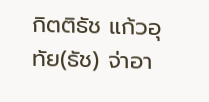กิตติธัช แก้วอุทัย(ธัช) จ่าอา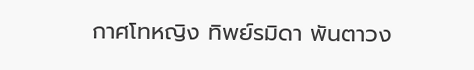กาศโทหญิง ทิพย์รมิดา พันตาวง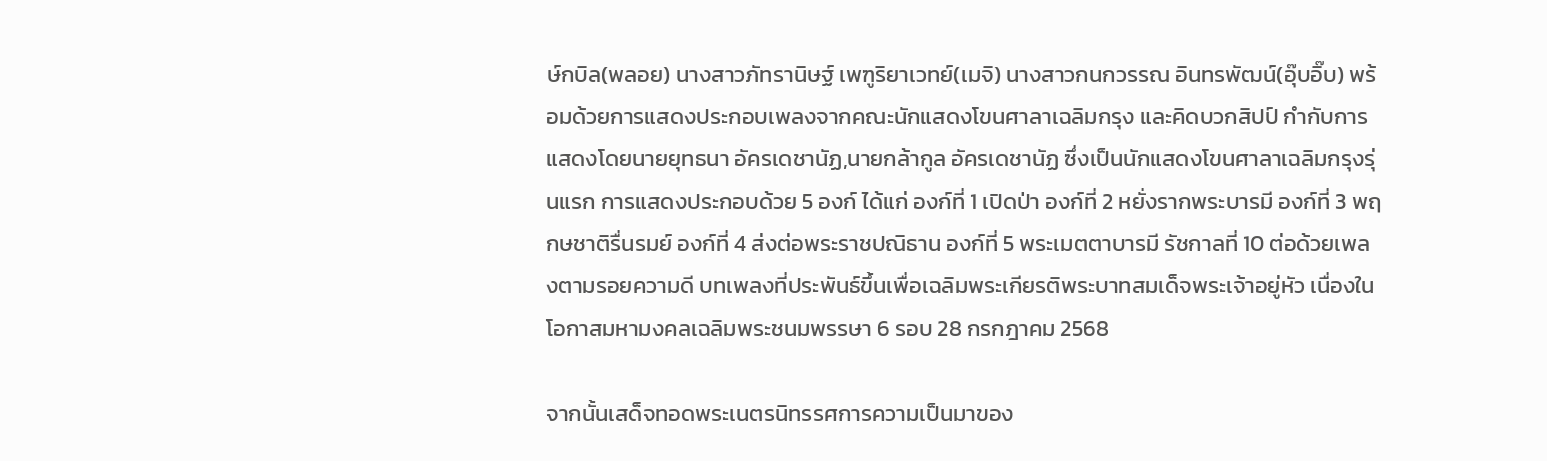ษ์กบิล(พลอย) นางสาวภัทรานิษฐ์ เพฑูริยาเวทย์(เมจิ) นางสาวกนกวรรณ อินทรพัฒน์(อุ๊บอิ๊บ) พร้อมด้วยการแสดงประกอบเพลงจากคณะนักแสดงโขนศาลาเฉลิมกรุง และคิดบวกสิปป์ กำกับการแสดงโดยนายยุทธนา อัครเดชานัฏ,นายกล้ากูล อัครเดชานัฏ ซึ่งเป็นนักแสดงโขนศาลาเฉลิมกรุงรุ่นแรก การแสดงประกอบด้วย 5 องก์ ได้แก่ องก์ที่ 1 เปิดป่า องก์ที่ 2 หยั่งรากพระบารมี องก์ที่ 3 พฤกษชาติรื่นรมย์ องก์ที่ 4 ส่งต่อพระราชปณิธาน องก์ที่ 5 พระเมตตาบารมี รัชกาลที่ 10 ต่อด้วยเพลงตามรอยความดี บทเพลงที่ประพันธ์ขึ้นเพื่อเฉลิมพระเกียรติพระบาทสมเด็จพระเจ้าอยู่หัว เนื่องในโอกาสมหามงคลเฉลิมพระชนมพรรษา 6 รอบ 28 กรกฎาคม 2568

จากนั้นเสด็จทอดพระเนตรนิทรรศการความเป็นมาของ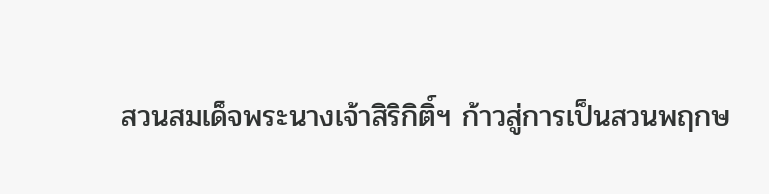สวนสมเด็จพระนางเจ้าสิริกิติ์ฯ ก้าวสู่การเป็นสวนพฤกษ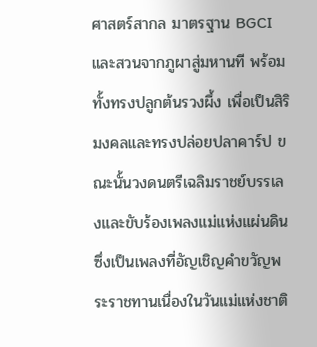ศาสตร์สากล มาตรฐาน BGCI และสวนจากภูผาสู่มหานที พร้อมทั้งทรงปลูกต้นรวงผึ้ง เพื่อเป็นสิริมงคลและทรงปล่อยปลาคาร์ป ขณะนั้นวงดนตรีเฉลิมราชย์บรรเลงและขับร้องเพลงแม่แห่งแผ่นดิน ซึ่งเป็นเพลงที่อัญเชิญคำขวัญพระราชทานเนื่องในวันแม่แห่งชาติ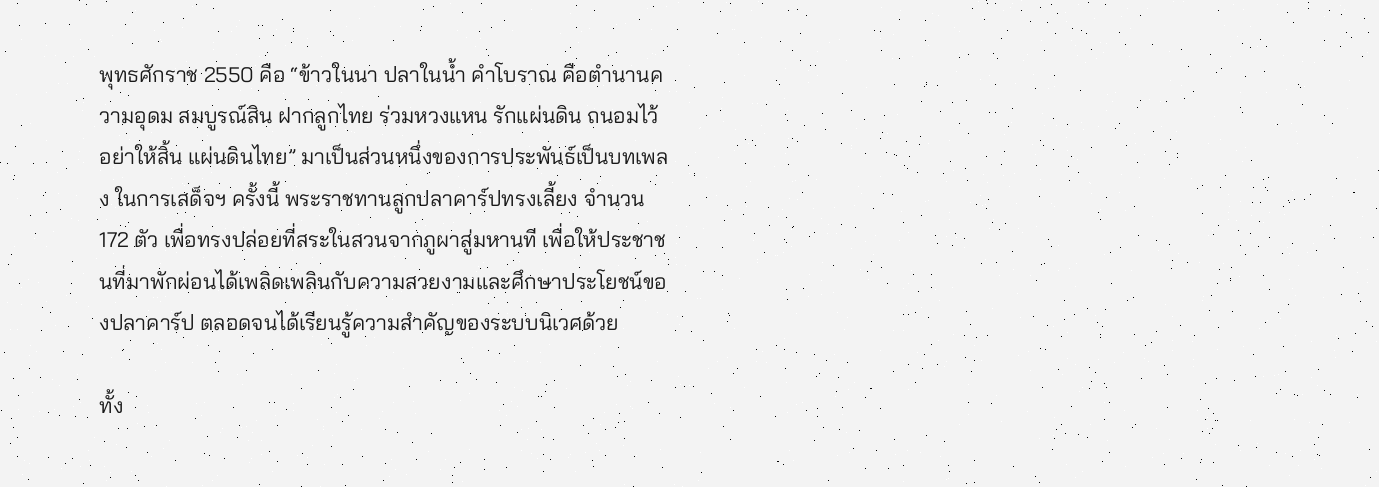พุทธศักราช 2550 คือ “ข้าวในนา ปลาในน้ำ คำโบราณ คือตำนานความอุดม สมบูรณ์สิน ฝากลูกไทย ร่วมหวงแหน รักแผ่นดิน ถนอมไว้ อย่าให้สิ้น แผ่นดินไทย” มาเป็นส่วนหนึ่งของการประพันธ์เป็นบทเพลง ในการเสด็จฯ ครั้งนี้ พระราชทานลูกปลาคาร์ปทรงเลี้ยง จำนวน 172 ตัว เพื่อทรงปล่อยที่สระในสวนจากภูผาสู่มหานที เพื่อให้ประชาชนที่มาพักผ่อนได้เพลิดเพลินกับความสวยงามและศึกษาประโยชน์ของปลาคาร์ป ตลอดจนได้เรียนรู้ความสำคัญของระบบนิเวศด้วย

ทั้ง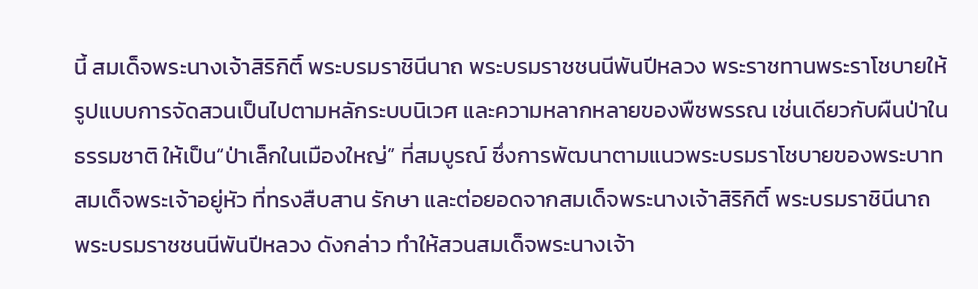นี้ สมเด็จพระนางเจ้าสิริกิติ์ พระบรมราชินีนาถ พระบรมราชชนนีพันปีหลวง พระราชทานพระราโชบายให้รูปแบบการจัดสวนเป็นไปตามหลักระบบนิเวศ และความหลากหลายของพืชพรรณ เช่นเดียวกับผืนป่าในธรรมชาติ ให้เป็น“ป่าเล็กในเมืองใหญ่” ที่สมบูรณ์ ซึ่งการพัฒนาตามแนวพระบรมราโชบายของพระบาทสมเด็จพระเจ้าอยู่หัว ที่ทรงสืบสาน รักษา และต่อยอดจากสมเด็จพระนางเจ้าสิริกิติ์ พระบรมราชินีนาถ พระบรมราชชนนีพันปีหลวง ดังกล่าว ทำให้สวนสมเด็จพระนางเจ้า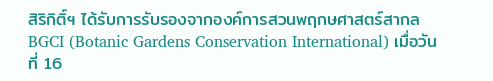สิริกิติ์ฯ ได้รับการรับรองจากองค์การสวนพฤกษศาสตร์สากล BGCI (Botanic Gardens Conservation International) เมื่อวันที่ 16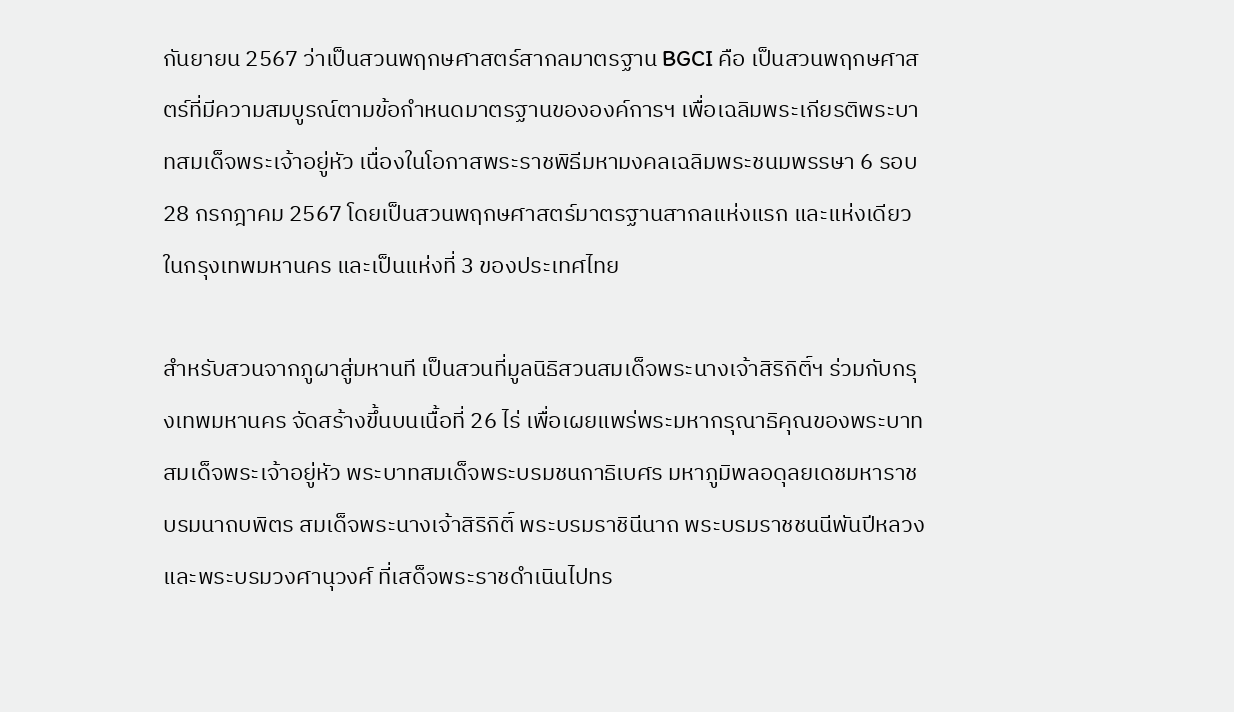กันยายน 2567 ว่าเป็นสวนพฤกษศาสตร์สากลมาตรฐาน BGCI คือ เป็นสวนพฤกษศาสตร์ที่มีความสมบูรณ์ตามข้อกำหนดมาตรฐานขององค์การฯ เพื่อเฉลิมพระเกียรติพระบาทสมเด็จพระเจ้าอยู่หัว เนื่องในโอกาสพระราชพิธีมหามงคลเฉลิมพระชนมพรรษา 6 รอบ 28 กรกฎาคม 2567 โดยเป็นสวนพฤกษศาสตร์มาตรฐานสากลแห่งแรก และแห่งเดียวในกรุงเทพมหานคร และเป็นแห่งที่ 3 ของประเทศไทย

สำหรับสวนจากภูผาสู่มหานที เป็นสวนที่มูลนิธิสวนสมเด็จพระนางเจ้าสิริกิติ์ฯ ร่วมกับกรุงเทพมหานคร จัดสร้างขึ้นบนเนื้อที่ 26 ไร่ เพื่อเผยแพร่พระมหากรุณาธิคุณของพระบาทสมเด็จพระเจ้าอยู่หัว พระบาทสมเด็จพระบรมชนกาธิเบศร มหาภูมิพลอดุลยเดชมหาราช บรมนาถบพิตร สมเด็จพระนางเจ้าสิริกิติ์ พระบรมราชินีนาถ พระบรมราชชนนีพันปีหลวง และพระบรมวงศานุวงศ์ ที่เสด็จพระราชดำเนินไปทร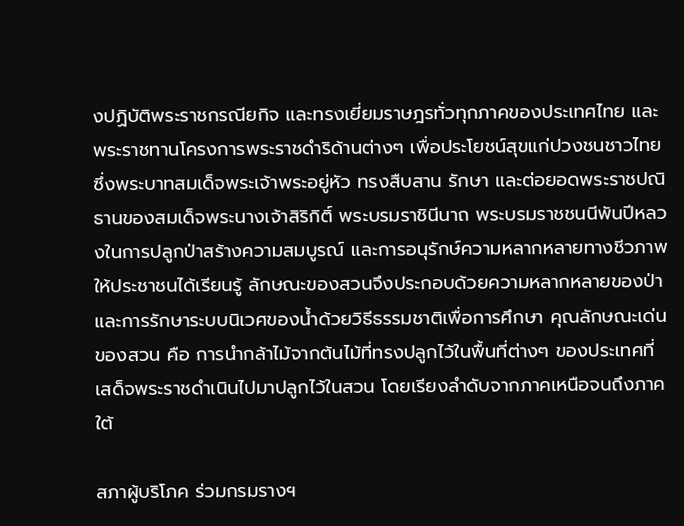งปฏิบัติพระราชกรณียกิจ และทรงเยี่ยมราษฎรทั่วทุกภาคของประเทศไทย และพระราชทานโครงการพระราชดำริด้านต่างๆ เพื่อประโยชน์สุขแก่ปวงชนชาวไทย ซึ่งพระบาทสมเด็จพระเจ้าพระอยู่หัว ทรงสืบสาน รักษา และต่อยอดพระราชปณิธานของสมเด็จพระนางเจ้าสิริกิติ์ พระบรมราชินีนาถ พระบรมราชชนนีพันปีหลวงในการปลูกป่าสร้างความสมบูรณ์ และการอนุรักษ์ความหลากหลายทางชีวภาพ ให้ประชาชนได้เรียนรู้ ลักษณะของสวนจึงประกอบด้วยความหลากหลายของป่า และการรักษาระบบนิเวศของน้ำด้วยวิธีธรรมชาติเพื่อการศึกษา คุณลักษณะเด่นของสวน คือ การนำกล้าไม้จากต้นไม้ที่ทรงปลูกไว้ในพื้นที่ต่างๆ ของประเทศที่เสด็จพระราชดำเนินไปมาปลูกไว้ในสวน โดยเรียงลำดับจากภาคเหนือจนถึงภาคใต้

สภาผู้บริโภค ร่วมกรมรางฯ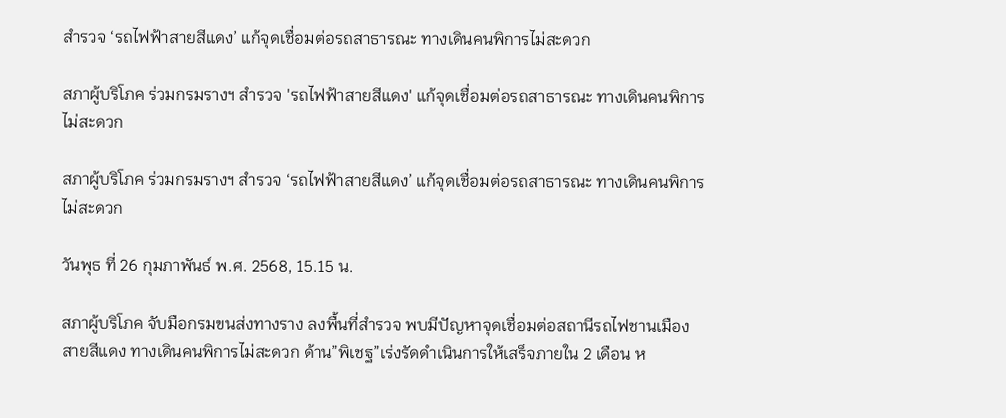สำรวจ ‘รถไฟฟ้าสายสีแดง’ แก้จุดเชื่อมต่อรถสาธารณะ ทางเดินคนพิการไม่สะดวก

สภาผู้บริโภค ร่วมกรมรางฯ สำรวจ 'รถไฟฟ้าสายสีแดง' แก้จุดเชื่อมต่อรถสาธารณะ ทางเดินคนพิการไม่สะดวก

สภาผู้บริโภค ร่วมกรมรางฯ สำรวจ ‘รถไฟฟ้าสายสีแดง’ แก้จุดเชื่อมต่อรถสาธารณะ ทางเดินคนพิการไม่สะดวก

วันพุธ ที่ 26 กุมภาพันธ์ พ.ศ. 2568, 15.15 น.

สภาผู้บริโภค จับมือกรมขนส่งทางราง ลงพื้นที่สำรวจ พบมีปัญหาจุดเชื่อมต่อสถานีรถไฟชานเมืองสายสีแดง ทางเดินคนพิการไม่สะดวก ด้าน”พิเชฐ”เร่งรัดดำเนินการให้เสร็จภายใน 2 เดือน ห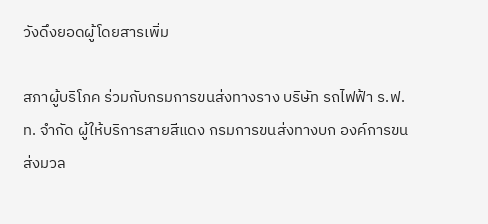วังดึงยอดผู้โดยสารเพิ่ม

สภาผู้บริโภค ร่วมกับกรมการขนส่งทางราง บริษัท รถไฟฟ้า ร.ฟ.ท. จำกัด ผู้ให้บริการสายสีแดง กรมการขนส่งทางบก องค์การขนส่งมวล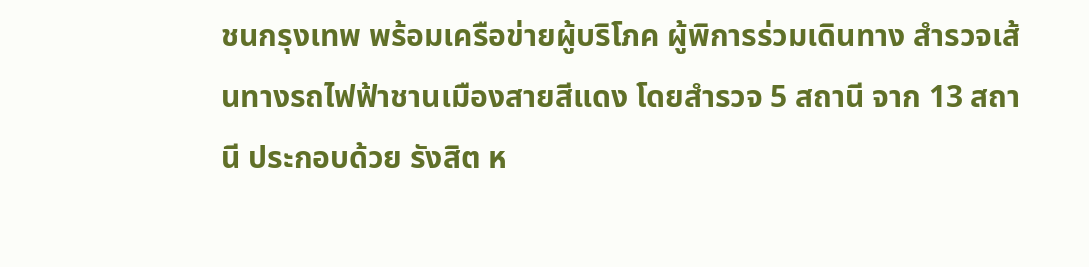ชนกรุงเทพ พร้อมเครือข่ายผู้บริโภค ผู้พิการร่วมเดินทาง สำรวจเส้นทางรถไฟฟ้าชานเมืองสายสีแดง โดยสำรวจ 5 สถานี จาก 13 สถานี ประกอบด้วย รังสิต ห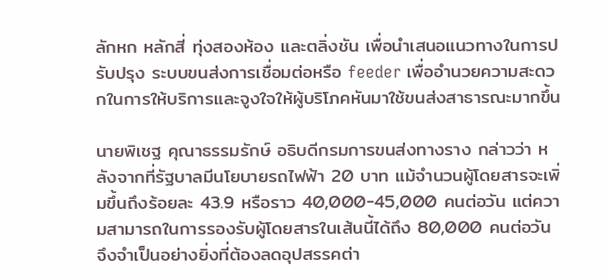ลักหก หลักสี่ ทุ่งสองห้อง และตลิ่งชัน เพื่อนำเสนอแนวทางในการปรับปรุง ระบบขนส่งการเชื่อมต่อหรือ feeder เพื่ออำนวยความสะดวกในการให้บริการและจูงใจให้ผู้บริโภคหันมาใช้ขนส่งสาธารณะมากขึ้น

นายพิเชฐ คุณาธรรมรักษ์ อธิบดีกรมการขนส่งทางราง กล่าวว่า หลังจากที่รัฐบาลมีนโยบายรถไฟฟ้า 20 บาท แม้จำนวนผู้โดยสารจะเพิ่มขึ้นถึงร้อยละ 43.9 หรือราว 40,000-45,000 คนต่อวัน แต่ความสามารถในการรองรับผู้โดยสารในเส้นนี้ได้ถึง 80,000 คนต่อวัน จึงจำเป็นอย่างยิ่งที่ต้องลดอุปสรรคต่า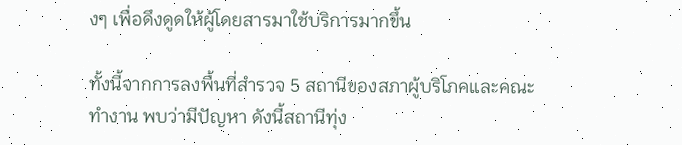งๆ เพื่อดึงดูดให้ผู้โดยสารมาใช้บริการมากขึ้น

ทั้งนี้จากการลงพื้นที่สำรวจ 5 สถานีของสภาผู้บริโภคและคณะทำงาน พบว่ามีปัญหา ดังนี้สถานีทุ่ง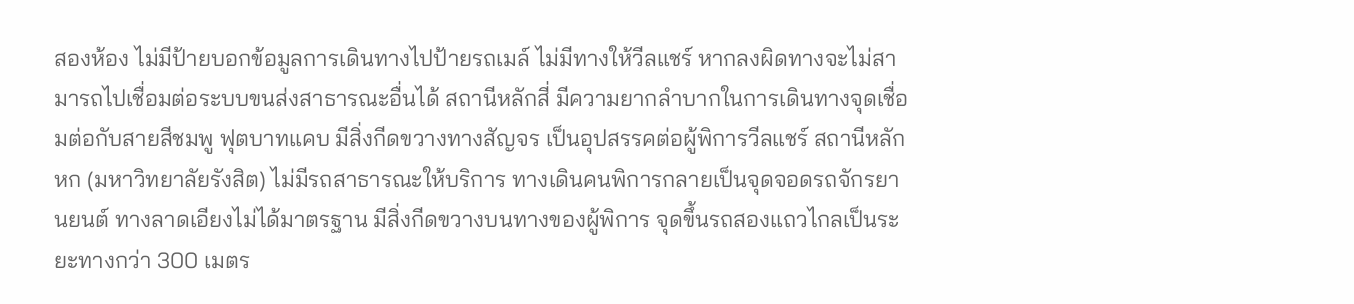สองห้อง ไม่มีป้ายบอกข้อมูลการเดินทางไปป้ายรถเมล์ ไม่มีทางให้วีลแชร์ หากลงผิดทางจะไม่สามารถไปเชื่อมต่อระบบขนส่งสาธารณะอื่นได้ สถานีหลักสี่ มีความยากลำบากในการเดินทางจุดเชื่อมต่อกับสายสีชมพู ฟุตบาทแคบ มีสิ่งกีดขวางทางสัญจร เป็นอุปสรรคต่อผู้พิการวีลแชร์ สถานีหลักหก (มหาวิทยาลัยรังสิต) ไม่มีรถสาธารณะให้บริการ ทางเดินคนพิการกลายเป็นจุดจอดรถจักรยานยนต์ ทางลาดเอียงไม่ได้มาตรฐาน มีสิ่งกีดขวางบนทางของผู้พิการ จุดขึ้นรถสองแถวไกลเป็นระยะทางกว่า 300 เมตร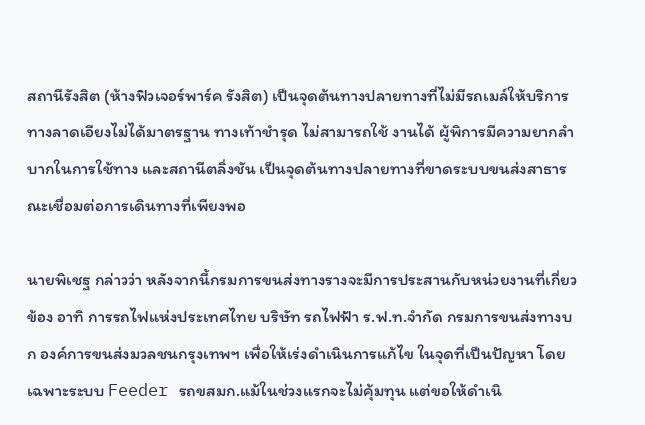สถานีรังสิต (ห้างฟิวเจอร์พาร์ค รังสิต) เป็นจุดต้นทางปลายทางที่ไม่มีรถเมล์ให้บริการ ทางลาดเอียงไม่ได้มาตรฐาน ทางเท้าชำรุด ไม่สามารถใช้ งานได้ ผู้พิการมีความยากลำบากในการใช้ทาง และสถานีตลิ่งชัน เป็นจุดต้นทางปลายทางที่ขาดระบบขนส่งสาธารณะเชื่อมต่อการเดินทางที่เพียงพอ

นายพิเชฐ กล่าวว่า หลังจากนี้กรมการขนส่งทางรางจะมีการประสานกับหน่วยงานที่เกี่ยวข้อง อาทิ การรถไฟแห่งประเทศไทย บริษัท รถไฟฟ้า ร.ฟ.ท.จำกัด กรมการขนส่งทางบก องค์การขนส่งมวลชนกรุงเทพฯ เพื่อให้เร่งดำเนินการแก้ไข ในจุดที่เป็นปัญหา โดยเฉพาะระบบ Feeder รถขสมก.แม้ในช่วงแรกจะไม่คุ้มทุน แต่ขอให้ดำเนิ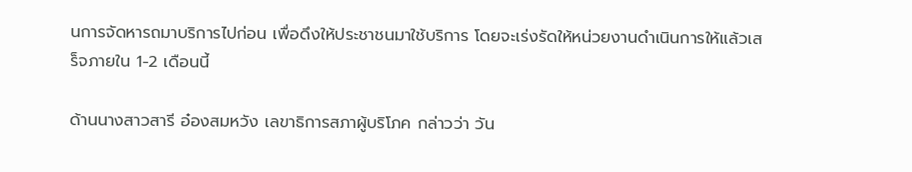นการจัดหารถมาบริการไปก่อน เพื่อดึงให้ประชาชนมาใช้บริการ โดยจะเร่งรัดให้หน่วยงานดำเนินการให้แล้วเสร็จภายใน 1-2 เดือนนี้

ด้านนางสาวสารี อ๋องสมหวัง เลขาธิการสภาผู้บริโภค กล่าวว่า วัน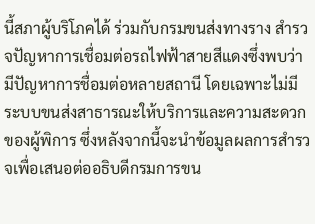นี้สภาผู้บริโภคได้ ร่วมกับกรมขนส่งทางราง สำรวจปัญหาการเชื่อมต่อรถไฟฟ้าสายสีแดงซึ่งพบว่ามีปัญหาการชื่อมต่อหลายสถานี โดยเฉพาะไม่มีระบบขนส่งสาธารณะให้บริการและความสะดวกของผู้พิการ ซึ่งหลังจากนี้จะนำข้อมูลผลการสำรวจเพื่อเสนอต่ออธิบดีกรมการขน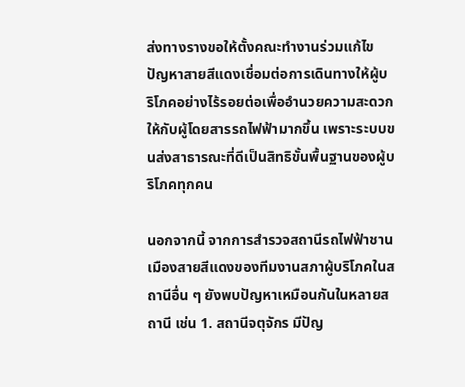ส่งทางรางขอให้ตั้งคณะทำงานร่วมแก้ไขปัญหาสายสีแดงเชื่อมต่อการเดินทางให้ผู้บริโภคอย่างไร้รอยต่อเพื่ออำนวยความสะดวกให้กับผู้โดยสารรถไฟฟ้ามากขึ้น เพราะระบบขนส่งสาธารณะที่ดีเป็นสิทธิขั้นพื้นฐานของผู้บริโภคทุกคน

นอกจากนี้ จากการสำรวจสถานีรถไฟฟ้าชานเมืองสายสีแดงของทีมงานสภาผู้บริโภคในสถานีอื่น ๆ ยังพบปัญหาเหมือนกันในหลายสถานี เช่น 1. สถานีจตุจักร มีปัญ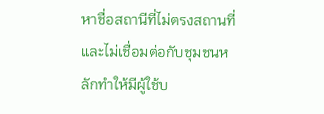หาชื่อสถานีที่ไม่ตรงสถานที่และไม่เชื่อมต่อกับชุมชนหลักทำให้มีผู้ใช้บ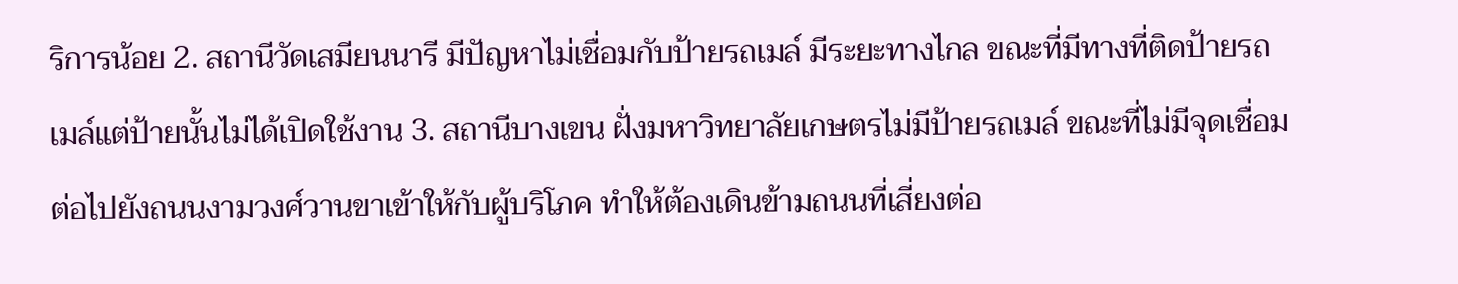ริการน้อย 2. สถานีวัดเสมียนนารี มีปัญหาไม่เชื่อมกับป้ายรถเมล์ มีระยะทางไกล ขณะที่มีทางที่ติดป้ายรถเมล์แต่ป้ายนั้นไม่ได้เปิดใช้งาน 3. สถานีบางเขน ฝั่งมหาวิทยาลัยเกษตรไม่มีป้ายรถเมล์ ขณะที่ไม่มีจุดเชื่อมต่อไปยังถนนงามวงศ์วานขาเข้าให้กับผู้บริโภค ทำให้ต้องเดินข้ามถนนที่เสี่ยงต่อ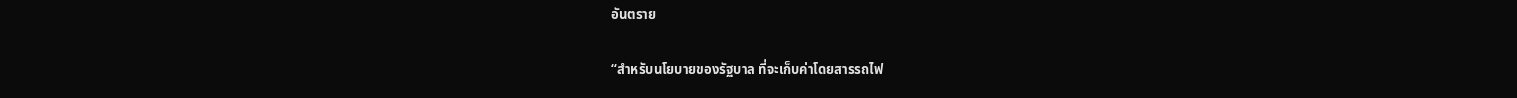อันตราย

“สำหรับนโยบายของรัฐบาล ที่จะเก็บค่าโดยสารรถไฟ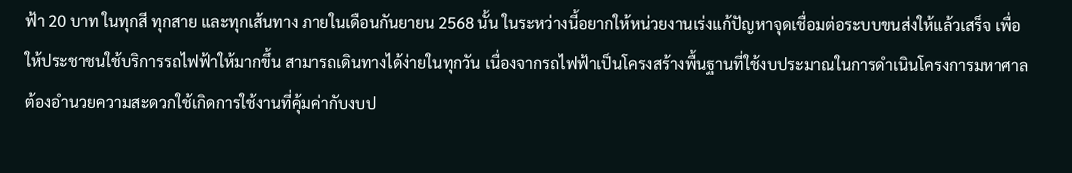ฟ้า 20 บาท ในทุกสี ทุกสาย และทุกเส้นทาง ภายในเดือนกันยายน 2568 นั้น ในระหว่างนี้อยากให้หน่วยงานเร่งแก้ปัญหาจุดเชื่อมต่อระบบขนส่งให้แล้วเสร็จ เพื่อให้ประชาชนใช้บริการรถไฟฟ้าให้มากขึ้น สามารถเดินทางได้ง่ายในทุกวัน เนื่องจากรถไฟฟ้าเป็นโครงสร้างพื้นฐานที่ใช้งบประมาณในการดำเนินโครงการมหาศาล ต้องอำนวยความสะดวกใช้เกิดการใช้งานที่คุ้มค่ากับงบป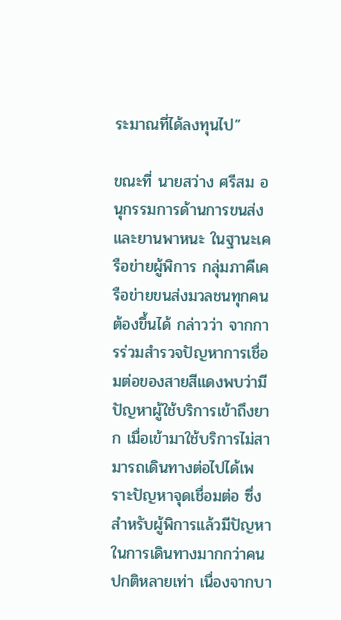ระมาณที่ได้ลงทุนไป”

ขณะที่ นายสว่าง ศรีสม อนุกรรมการด้านการขนส่งและยานพาหนะ ในฐานะเครือข่ายผู้พิการ กลุ่มภาคีเครือข่ายขนส่งมวลชนทุกคนต้องขึ้นได้ กล่าวว่า จากการร่วมสำรวจปัญหาการเชื่อมต่อของสายสีแดงพบว่ามีปัญหาผู้ใช้บริการเข้าถึงยาก เมื่อเข้ามาใช้บริการไม่สามารถเดินทางต่อไปได้เพราะปัญหาจุดเชื่อมต่อ ซึ่งสำหรับผู้พิการแล้วมีปัญหาในการเดินทางมากกว่าคนปกติหลายเท่า เนื่องจากบา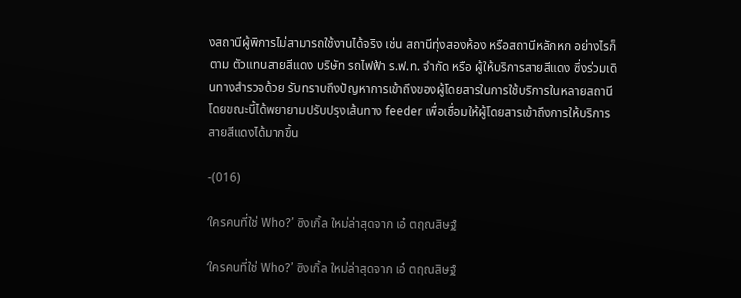งสถานีผู้พิการไม่สามารถใช้งานได้จริง เช่น สถานีทุ่งสองห้อง หรือสถานีหลักหก อย่างไรก็ตาม ตัวแทนสายสีแดง บริษัท รถไฟฟ้า ร.ฟ.ท. จำกัด หรือ ผู้ให้บริการสายสีแดง ซึ่งร่วมเดินทางสำรวจด้วย รับทราบถึงปัญหาการเข้าถึงของผู้โดยสารในการใช้บริการในหลายสถานี โดยขณะนี้ได้พยายามปรับปรุงเส้นทาง feeder เพื่อเชื่อมให้ผู้โดยสารเข้าถึงการให้บริการสายสีแดงได้มากขึ้น

-(016)

‘ใครคนที่ใช่ Who?’ ซิงเกิ้ล ใหม่ล่าสุดจาก เอ๋ ตฤณสิษฐ์

‘ใครคนที่ใช่ Who?’ ซิงเกิ้ล ใหม่ล่าสุดจาก เอ๋ ตฤณสิษฐ์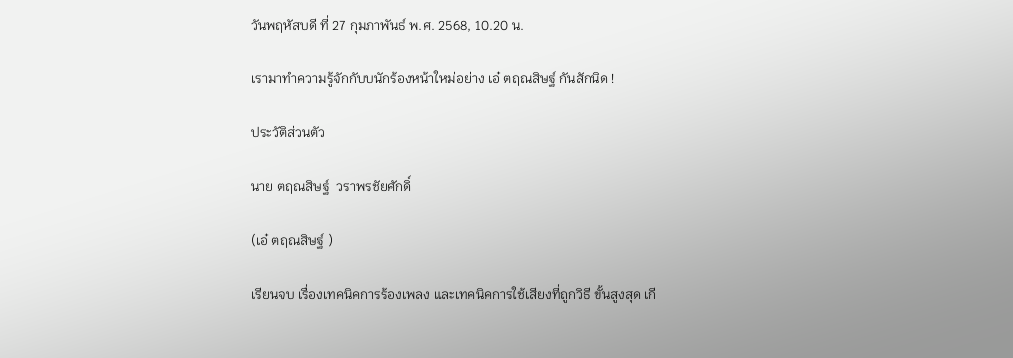วันพฤหัสบดี ที่ 27 กุมภาพันธ์ พ.ศ. 2568, 10.20 น.

เรามาทำความรู้จักกับบนักร้องหน้าใหม่อย่าง เอ๋ ตฤณสิษฐ์ กันสักนิด !

ประวัติส่วนตัว

นาย ตฤณสิษฐ์  วราพรชัยศักดิ์

(เอ๋ ตฤณสิษฐ์ )

เรียนจบ เรื่องเทคนิคการร้องเพลง และเทคนิคการใช้เสียงที่ถูกวิธี ขั้นสูงสุด เกี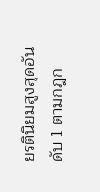ยรตินิยมสูงสุดอันดับ 1 ตามกฎก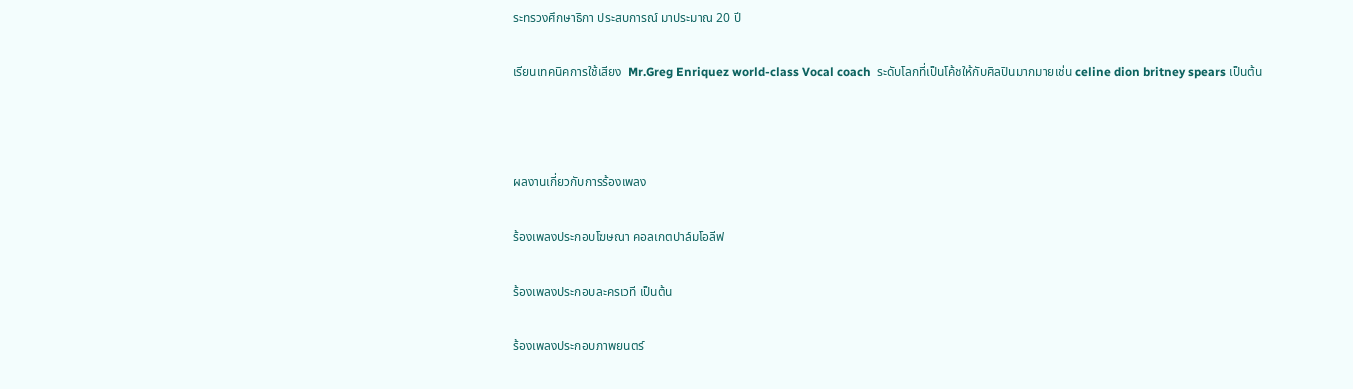ระทรวงศึกษาธิกา ประสบการณ์ มาประมาณ 20 ปี

เรียนเทคนิคการใช้เสียง  Mr.Greg Enriquez world-class Vocal coach  ระดับโลกที่เป็นโค้ชให้กับศิลปินมากมายเช่น celine dion britney spears เป็นต้น



ผลงานเกี่ยวกับการร้องเพลง

ร้องเพลงประกอบโฆษณา คอลเกตปาล์มโอลีฟ

ร้องเพลงประกอบละครเวที เป็นต้น

ร้องเพลงประกอบภาพยนตร์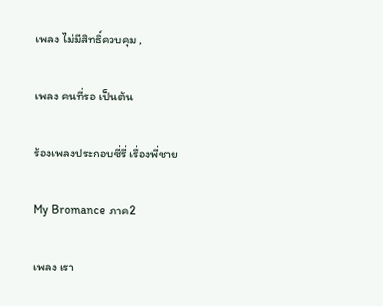เพลง ไม่มีสิทธิ์ควบคุม ,

เพลง คนที่รอ เป็นต้น

ร้องเพลงประกอบซี่รี่ เรื่องพี่ชาย

My Bromance ภาค2

เพลง เรา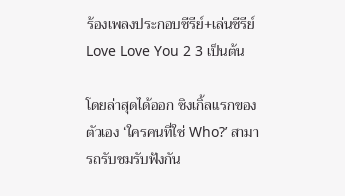ร้องเพลงประกอบซีรีย์+เล่นซีรีย์ Love Love You 2 3 เป็นต้น

โดยล่าสุดได้ออก ซิงเกิ้ลแรกของตัวเอง ‘ใครคนที่ใช่ Who?’ สามารถรับชมรับฟังกัน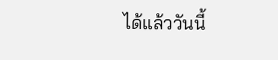ได้แล้ววันนี้